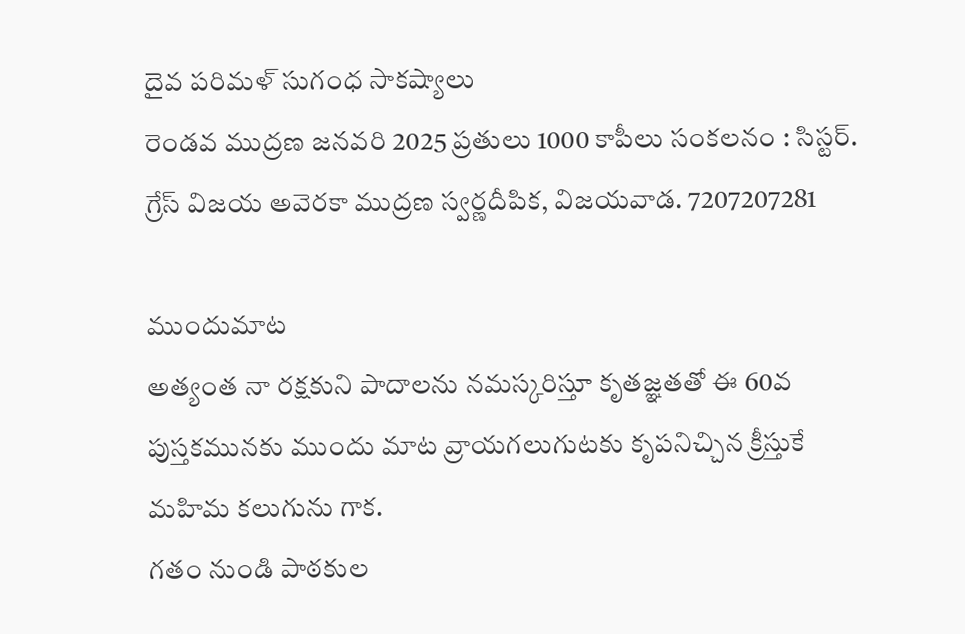దైవ పరిమళ్ సుగంధ సాకష్యాలు
రెండవ ముద్రణ జనవరి 2025 ప్రతులు 1000 కాపీలు సంకలనం : సిస్టర్. గ్రేస్ విజయ అవెరకా ముద్రణ స్వర్ణదీపిక, విజయవాడ. 7207207281

ముందుమాట
అత్యంత నా రక్షకుని పాదాలను నమస్కరిస్తూ కృతజ్ఞతతో ఈ 60వ పుస్తకమునకు ముందు మాట వ్రాయగలుగుటకు కృపనిచ్చిన క్రీస్తుకే మహిమ కలుగును గాక.
గతం నుండి పాఠకుల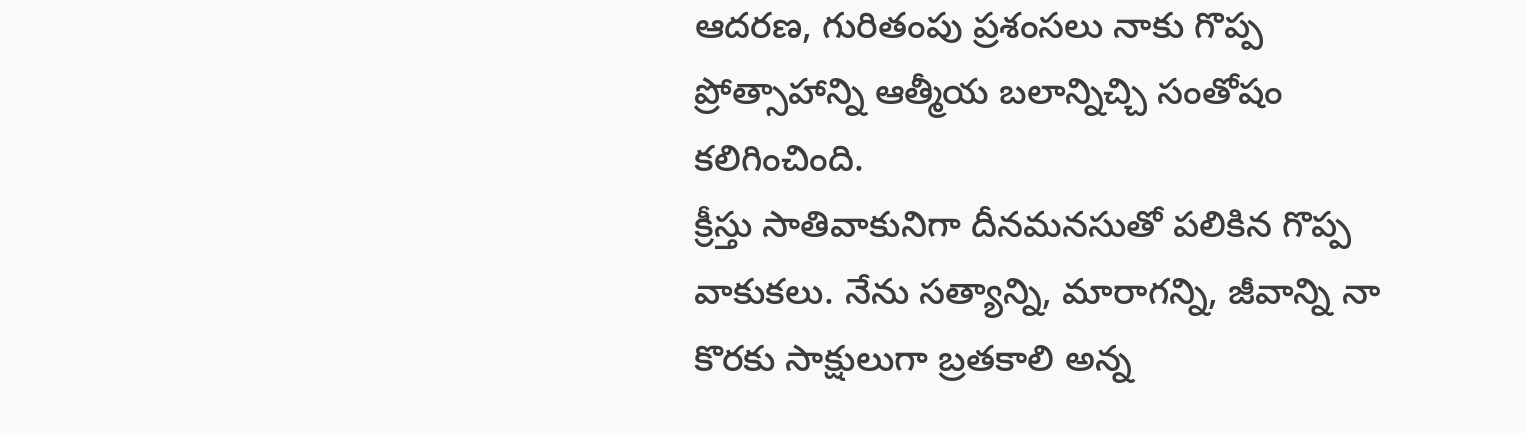ఆదరణ, గురితంపు ప్రశంసలు నాకు గొప్ప ప్రోత్సాహాన్ని ఆత్మీయ బలాన్నిచ్చి సంతోషం కలిగించింది.
క్రీస్తు సాతివాకునిగా దీనమనసుతో పలికిన గొప్ప వాకుకలు. నేను సత్యాన్ని, మారాగన్ని, జీవాన్ని నా కొరకు సాక్షులుగా బ్రతకాలి అన్న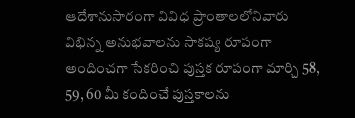ఆదేశానుసారంగా వివిధ ప్రాంతాలలోనివారు విభిన్న అనుభవాలను సాకష్య రూపంగా అందించగా సేకరించి పుస్తక రూపంగా మార్చి 58, 59, 60 మీ కందించే పుస్తకాలను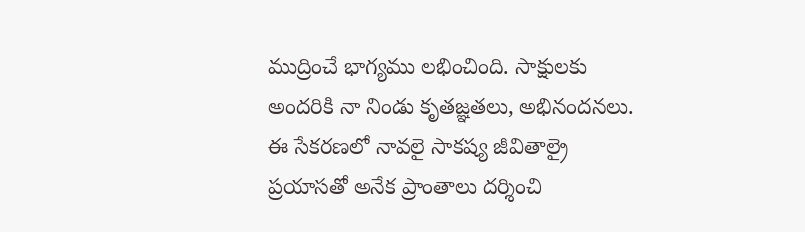ముద్రించే భాగ్యము లభించింది. సాక్షులకు అందరికి నా నిండు కృతజ్ఞతలు, అభినందనలు.
ఈ సేకరణలో నావలై సాకష్య జీవితాల్రై ప్రయాసతో అనేక ప్రాంతాలు దర్శించి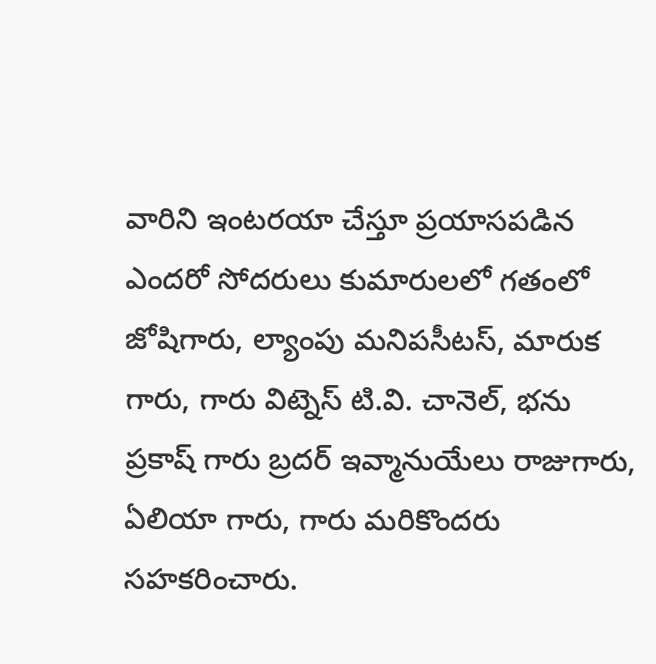వారిని ఇంటరయా చేస్తూ ప్రయాసపడిన ఎందరో సోదరులు కుమారులలో గతంలో జోషిగారు, ల్యాంపు మనిపసీటస్, మారుక గారు, గారు విట్నెస్ టి.వి. చానెల్, భను ప్రకాష్ గారు బ్రదర్ ఇవ్మానుయేలు రాజుగారు, ఏలియా గారు, గారు మరికొందరు సహకరించారు.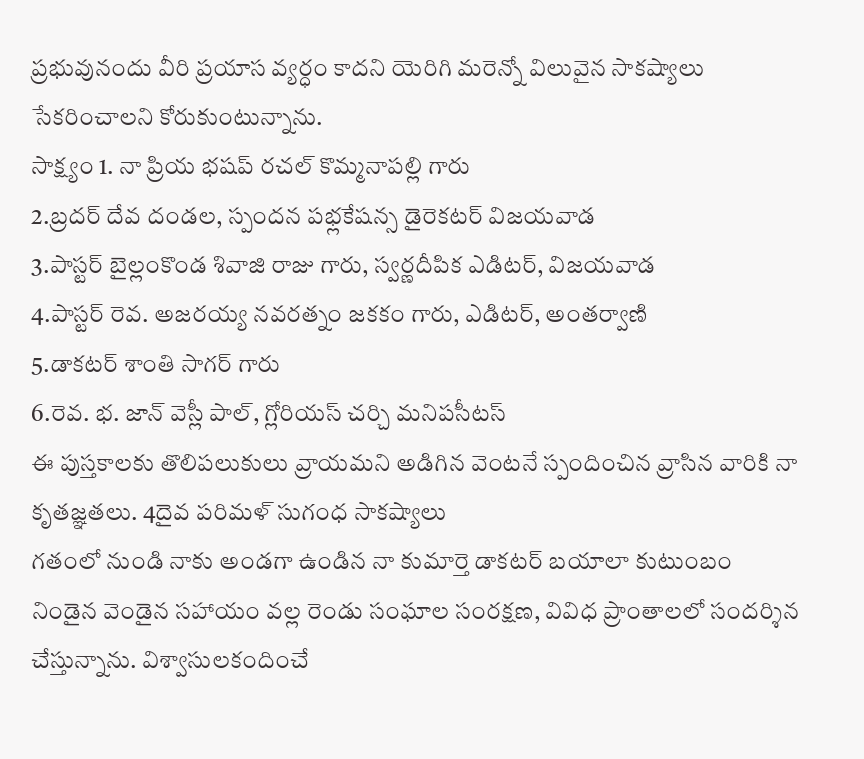ప్రభువునందు వీరి ప్రయాస వ్యర్ధం కాదని యెరిగి మరెన్నో విలువైన సాకష్యాలు సేకరించాలని కోరుకుంటున్నాను.
సాక్ష్యం 1. నా ప్రియ భషప్ రచల్ కొమ్మనాపల్లి గారు
2.బ్రదర్ దేవ దండల, స్పందన పభ్లకేషన్స డైరెకటర్ విజయవాడ
3.పాస్టర్ బైల్లంకొండ శివాజి రాజు గారు, స్వర్ణదీపిక ఎడిటర్, విజయవాడ
4.పాస్టర్ రెవ. అజరయ్య నవరత్నం జకకం గారు, ఎడిటర్, అంతర్వాణి
5.డాకటర్ శాంతి సాగర్ గారు
6.రెవ. భ. జాన్ వెస్లీ పాల్, గ్లోరియస్ చర్చి మనిపసీటస్
ఈ పుస్తకాలకు తొలిపలుకులు వ్రాయమని అడిగిన వెంటనే స్పందించిన వ్రాసిన వారికి నా కృతజ్ఞతలు. 4దైవ పరిమళ్ సుగంధ సాకష్యాలు
గతంలో నుండి నాకు అండగా ఉండిన నా కుమార్తె డాకటర్ బయాలా కుటుంబం నిండైన వెండైన సహాయం వల్ల రెండు సంఘాల సంరక్షణ, వివిధ ప్రాంతాలలో సందర్శిన చేస్తున్నాను. విశ్వాసులకందించే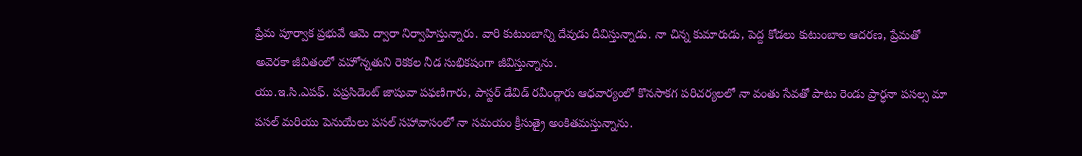ప్రేమ పూర్వాక ప్రభువే ఆమె ద్వారా నిర్వాహిస్తున్నారు. వారి కుటుంబాన్ని దేవుడు దీవిస్తున్నాడు. నా చిన్న కుమారుడు, పెద్ద కోడలు కుటుంబాల ఆదరణ, ప్రేమతో అవెరకా జీవితంలో వహోన్నతుని రెకకల నీడ సుభికషంగా జీవిస్తున్నాను.
యు.ఇ.సి.ఎపఫ్. పప్రసిడెంట్ జాషువా పఫణిగారు, పాస్టర్ డేవిడ్ రవీంద్గారు ఆధవార్యంలో కొనసాకగ పరిచర్యలలో నా వంతు సేవతో పాటు రెండు ప్రార్ధనా పసల్స మా పసల్ మరియు పెనుయేలు పసల్ సహావాసంలో నా సమయం క్రీసుత్రై అంకితమస్తున్నాను.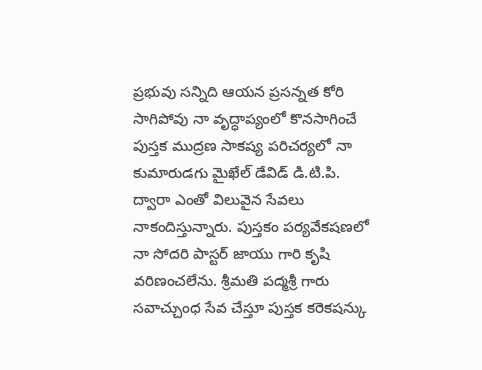ప్రభువు సన్నిది ఆయన ప్రసన్నత కోరి సాగిపోవు నా వృద్ధాప్యంలో కొనసాగించే పుస్తక ముద్రణ సాకష్య పరిచర్యలో నా కుమారుడగు మైఖేల్ డేవిడ్ డి.టి.పి. ద్వారా ఎంతో విలువైన సేవలు నాకందిస్తున్నారు. పుస్తకం పర్యవేకషణలో నా సోదరి పాస్టర్ జాయు గారి కృషి వరిణంచలేను. శ్రీమతి పద్మశ్రీ గారు సవాచ్చుంధ సేవ చేస్తూ పుస్తక కరెకషన్కు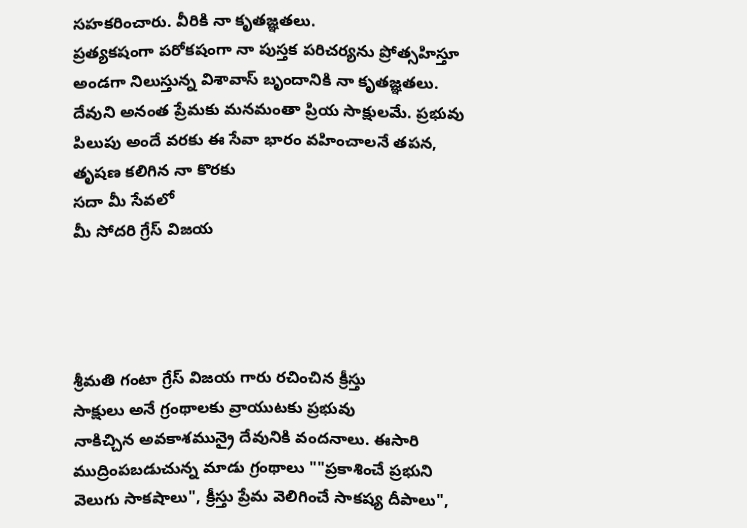సహకరించారు. వీరికి నా కృతజ్ఞతలు.
ప్రత్యకషంగా పరోకషంగా నా పుస్తక పరిచర్యను ప్రోత్సహిస్తూ అండగా నిలుస్తున్న విశావాస్ బృందానికి నా కృతజ్ఞతలు. దేవుని అనంత ప్రేమకు మనమంతా ప్రియ సాక్షులమే. ప్రభువు పిలుపు అందే వరకు ఈ సేవా భారం వహించాలనే తపన, తృషణ కలిగిన నా కొరకు
సదా మీ సేవలో
మీ సోదరి గ్రేస్ విజయ




శ్రీమతి గంటా గ్రేస్ విజయ గారు రచించిన క్రీస్తు
సాక్షులు అనే గ్రంథాలకు వ్రాయుటకు ప్రభువు
నాకిచ్చిన అవకాశమున్రై దేవునికి వందనాలు. ఈసారి
ముద్రింపబడుచున్న మాడు గ్రంథాలు ""ప్రకాశించే ప్రభుని
వెలుగు సాకషాలు", క్రీస్తు ప్రేమ వెలిగించే సాకష్య దీపాలు",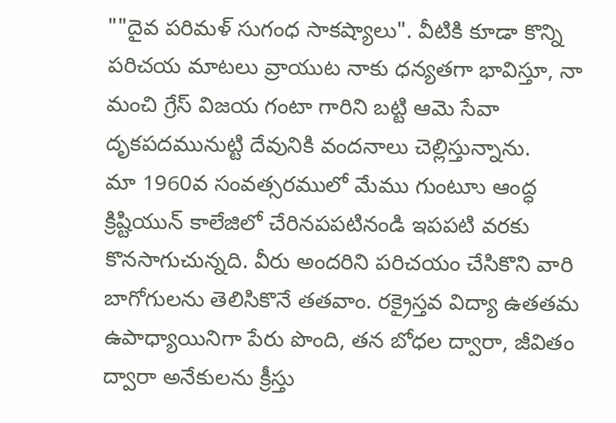""దైవ పరిమళ్ సుగంధ సాకష్యాలు". వీటికి కూడా కొన్ని పరిచయ మాటలు వ్రాయుట నాకు ధన్యతగా భావిస్తూ, నా మంచి గ్రేస్ విజయ గంటా గారిని బట్టి ఆమె సేవా దృకపదమునుట్టి దేవునికి వందనాలు చెల్లిస్తున్నాను.
మా 1960వ సంవత్సరములో మేము గుంటూు ఆంద్ధ క్రిష్టియున్ కాలేజిలో చేరినపపటినండి ఇపపటి వరకు కొనసాగుచున్నది. వీరు అందరిని పరిచయం చేసికొని వారి బాగోగులను తెలిసికొనే తతవాం. రక్రైస్తవ విద్యా ఉతతమ ఉపాధ్యాయినిగా పేరు పొంది, తన బోధల ద్వారా, జీవితం ద్వారా అనేకులను క్రీస్తు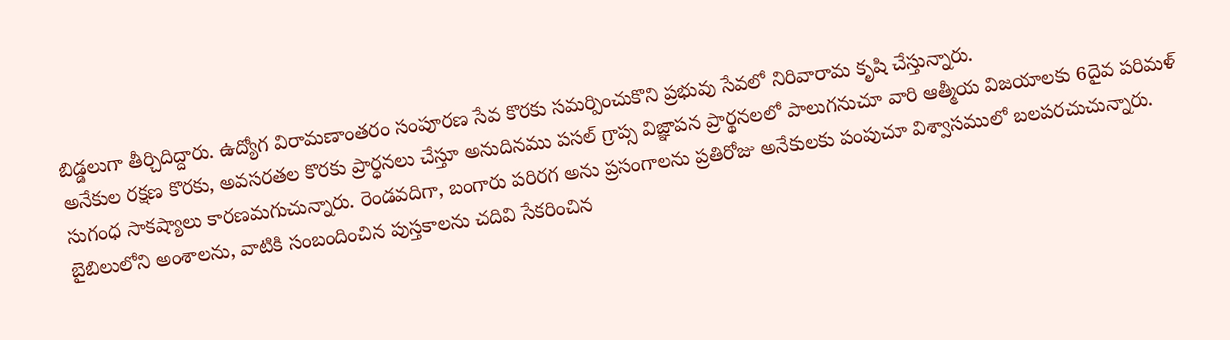బిడ్డలుగా తీర్చిదిద్దారు. ఉద్యోగ విరామణాంతరం సంపూరణ సేవ కొరకు సమర్పించుకొని ప్రభువు సేవలో నిరివారామ కృషి చేస్తున్నారు.
అనేకుల రక్షణ కొరకు, అవసరతల కొరకు ప్రార్ధనలు చేస్తూ అనుదినము పసల్ గ్రాప్స విజ్ఞాపన ప్రార్థనలలో పాలుగనుచూ వారి ఆత్మీయ విజయాలకు 6దైవ పరిమళ్ సుగంధ సాకష్యాలు కారణమగుచున్నారు. రెండవదిగా, బంగారు పరిరగ అను ప్రసంగాలను ప్రతిరోజు అనేకులకు పంపుచూ విశ్వాసములో బలపరచుచున్నారు. బైబిలులోని అంశాలను, వాటికి సంబందించిన పుస్తకాలను చదివి సేకరించిన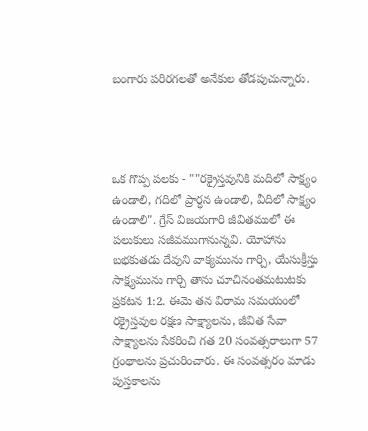బంగారు పరిరగలతో అనేకుల తోడపుచున్నారు.




ఒక గొప్ప పలకు - ""రక్రైస్తవునికి మదిలో సాక్ష్యం ఉండాలి, గదిలో ప్రార్ధన ఉండాలి, వీదిలో సాక్ష్యం ఉండాలి". గ్రేస్ విజయగారి జీవితములో ఈ పలుకులు సజీవముగానున్నవి. యోహాను బభకుతడు దేవుని వాక్యమును గార్చి, యేసుక్రీస్తు సాక్ష్యమును గార్చి తాను చూచినంతమటుటకు ప్రకటన 1:2. ఈవెు తన విరామ సమయంలో రక్రైస్తవుల రక్షణ సాక్ష్యాలను, జీవిత సేవా సాక్ష్యాలను సేకరించి గత 20 సంవత్సరాలుగా 57 గ్రంథాలను ప్రచురించారు. ఈ సంవత్సరం మాడు పుస్తకాలను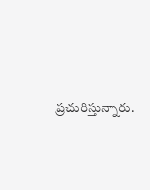ప్రచురిస్తున్నారు.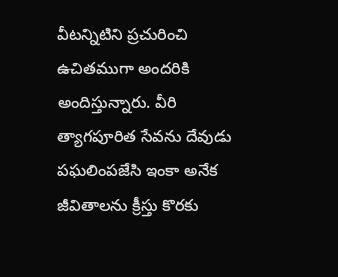వీటన్నిటిని ప్రచురించి ఉచితముగా అందరికి అందిస్తున్నారు. వీరి త్యాగపూరిత సేవను దేవుడు పఘలింపజేసి ఇంకా అనేక జీవితాలను క్రీస్తు కొరకు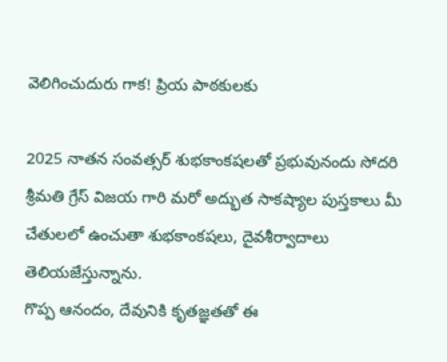వెలిగించుదురు గాక! ప్రియ పాఠకులకు

2025 నాతన సంవత్సర్ శుభకాంకషలతో ప్రభువునందు సోదరి శ్రీమతి గ్రేస్ విజయ గారి మరో అద్భుత సాకష్యాల పుస్తకాలు మీ చేతులలో ఉంచుతా శుభకాంకషలు, దైవశీర్వాదాలు తెలియజేస్తున్నాను.
గొప్ప ఆనందం, దేవునికి కృతజ్ఞతతో ఈ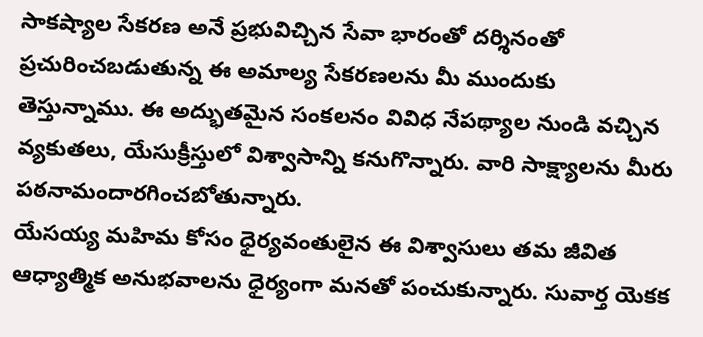సాకష్యాల సేకరణ అనే ప్రభువిచ్చిన సేవా భారంతో దర్శినంతో ప్రచురించబడుతున్న ఈ అమాల్య సేకరణలను మీ ముందుకు తెస్తున్నాము. ఈ అద్భుతమైన సంకలనం వివిధ నేపథ్యాల నుండి వచ్చిన వ్యకుతలు, యేసుక్రీస్తులో విశ్వాసాన్ని కనుగొన్నారు. వారి సాక్ష్యాలను మీరు పఠనామందారగించబోతున్నారు.
యేసయ్య మహిమ కోసం ధైర్యవంతులైన ఈ విశ్వాసులు తమ జీవిత ఆధ్యాత్మిక అనుభవాలను ధైర్యంగా మనతో పంచుకున్నారు. సువార్త యెకక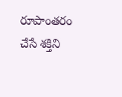రూపాంతరం చేసే శక్తిని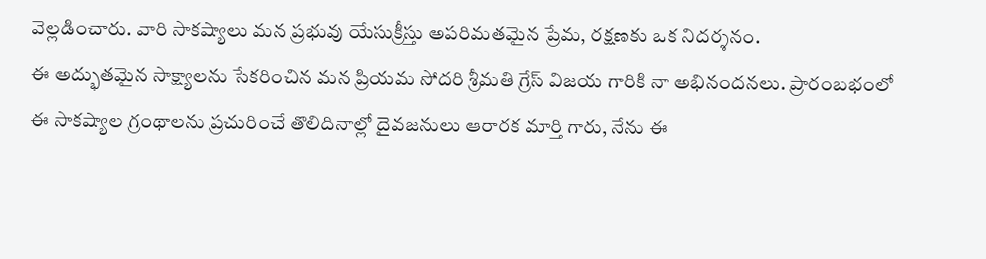వెల్లడించారు. వారి సాకష్యాలు మన ప్రభువు యేసుక్రీస్తు అపరిమతమైన ప్రేమ, రక్షణకు ఒక నిదర్శనం.
ఈ అద్భుతమైన సాక్ష్యాలను సేకరించిన మన ప్రియమ సోదరి శ్రీమతి గ్రేస్ విజయ గారికి నా అభినందనలు. ప్రారంబభంలో ఈ సాకష్యాల గ్రంథాలను ప్రచురించే తొలిదినాల్లో దైవజనులు ఆరారక మార్తి గారు, నేను ఈ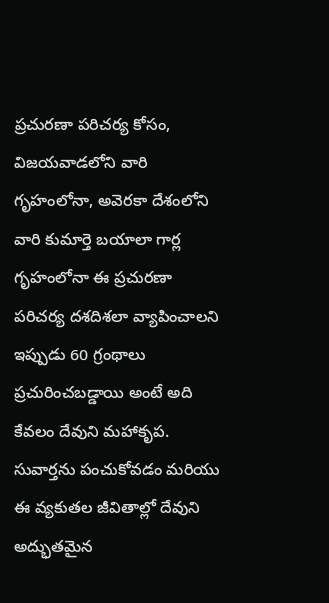ప్రచురణా పరిచర్య కోసం, విజయవాడలోని వారి గృహంలోనా, అవెరకా దేశంలోని వారి కుమార్తె బయాలా గార్ల గృహంలోనా ఈ ప్రచురణా పరిచర్య దశదిశలా వ్యాపించాలని ఇప్పుడు 60 గ్రంథాలు ప్రచురించబడ్డాయి అంటే అది కేవలం దేవుని మహాకృప. సువార్తను పంచుకోవడం మరియు ఈ వ్యకుతల జీవితాల్లో దేవుని అద్భుతమైన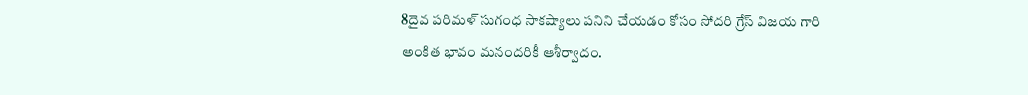8దైవ పరిమళ్ సుగంధ సాకష్యాలు పనిని చేయడం కోసం సోదరి గ్రేస్ విజయ గారి అంకిత భావం మనందరికీ ఆశీర్వాదం.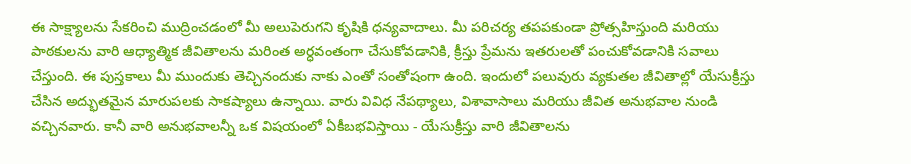ఈ సాక్ష్యాలను సేకరించి ముద్రించడంలో మీ అలుపెరుగని కృషికి ధన్యవాదాలు. మీ పరిచర్య తపపకుండా ప్రోత్సహిస్తుంది మరియు పాఠకులను వారి ఆధ్యాత్మిక జీవితాలను మరింత అర్ధవంతంగా చేసుకోవడానికి, క్రీస్తు ప్రేమను ఇతరులతో పంచుకోవడానికి సవాలు చేస్తుంది. ఈ పుస్తకాలు మీ ముందుకు తెచ్చినందుకు నాకు ఎంతో సంతోషంగా ఉంది. ఇందులో పలువురు వ్యకుతల జీవితాల్లో యేసుక్రీస్తు చేసిన అద్భుతమైన మారుపలకు సాకష్యాలు ఉన్నాయి. వారు వివిధ నేపథ్యాలు, విశావాసాలు మరియు జీవిత అనుభవాల నుండి వచ్చినవారు. కానీ వారి అనుభవాలన్నీ ఒక విషయంలో ఏకీబభవిస్తాయి - యేసుక్రీస్తు వారి జీవితాలను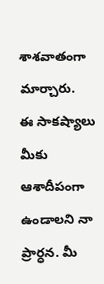శాశవాతంగా మార్చారు.
ఈ సాకష్యాలు మీకు ఆశాదీపంగా ఉండాలని నా ప్రార్ధన. మీ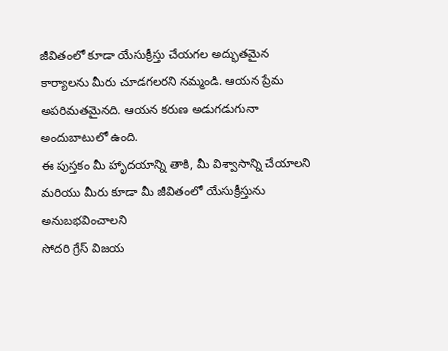జీవితంలో కూడా యేసుక్రీస్తు చేయగల అద్భుతమైన కార్యాలను మీరు చూడగలరని నమ్మండి. ఆయన ప్రేమ అపరిమతమైనది. ఆయన కరుణ అడుగడుగునా అందుబాటులో ఉంది.
ఈ పుస్తకం మీ హాృదయాన్ని తాకి, మీ విశ్వాసాన్ని చేయాలని మరియు మీరు కూడా మీ జీవితంలో యేసుక్రీస్తును అనుబభవించాలని
సోదరి గ్రేస్ విజయ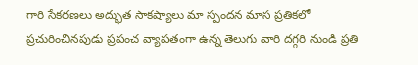గారి సేకరణలు అద్భుత సాకష్యాలు మా స్పందన మాస ప్రతికలో ప్రచురించినపుడు ప్రపంచ వ్యాపతంగా ఉన్న తెలుగు వారి దగ్గరి నుండి ప్రతి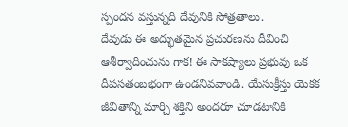స్పందన వస్తున్నది దేవునికి సోత్రతాలు.
దేవుడు ఈ అద్భుతమైన ప్రచురణను దీవించి ఆశీర్వాదించును గాక! ఈ సాకష్యాలు ప్రభువు ఒక దీపసతంబభంగా ఉండనివవాండి. యేసుక్రీస్తు యెకక జీవితాన్ని మార్చి శక్తిని అందరూ చూడటానికి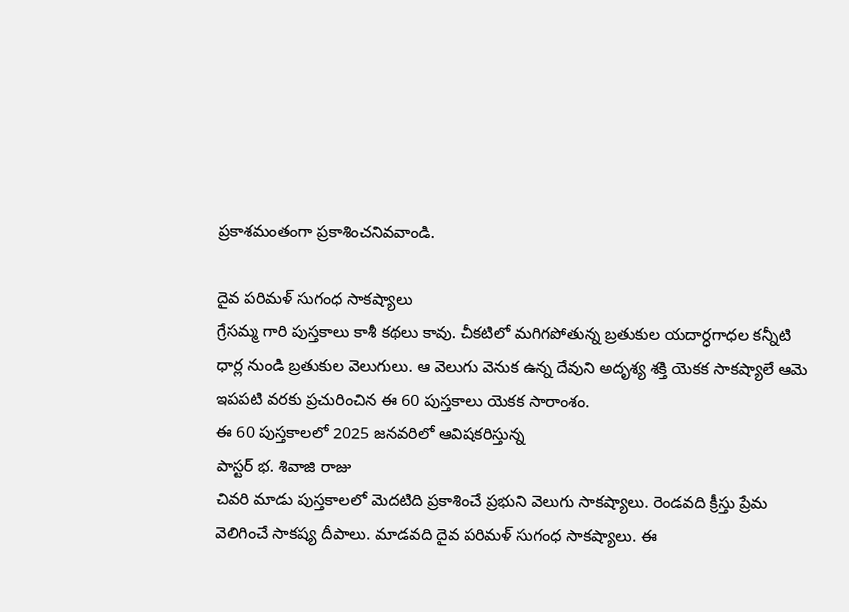ప్రకాశమంతంగా ప్రకాశించనివవాండి.

దైవ పరిమళ్ సుగంధ సాకష్యాలు
గ్రేసమ్మ గారి పుస్తకాలు కాశీ కథలు కావు. చీకటిలో మగిగపోతున్న బ్రతుకుల యదార్ధగాధల కన్నీటి ధార్ల నుండి బ్రతుకుల వెలుగులు. ఆ వెలుగు వెనుక ఉన్న దేవుని అదృశ్య శక్తి యెకక సాకష్యాలే ఆమె ఇపపటి వరకు ప్రచురించిన ఈ 60 పుస్తకాలు యెకక సారాంశం.
ఈ 60 పుస్తకాలలో 2025 జనవరిలో ఆవిషకరిస్తున్న
పాస్టర్ భ. శివాజి రాజు
చివరి మాడు పుస్తకాలలో వెుదటిది ప్రకాశించే ప్రభుని వెలుగు సాకష్యాలు. రెండవది క్రీస్తు ప్రేమ వెలిగించే సాకష్య దీపాలు. మాడవది దైవ పరిమళ్ సుగంధ సాకష్యాలు. ఈ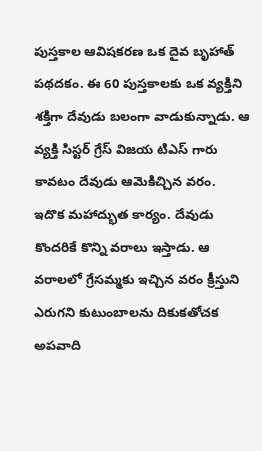పుస్తకాల ఆవిషకరణ ఒక దైవ బృహాత్ పథదకం. ఈ 60 పుస్తకాలకు ఒక వ్యక్తిని శక్తిగా దేవుడు బలంగా వాడుకున్నాడు. ఆ వ్యక్తి సిస్టర్ గ్రేస్ విజయ టిఎస్ గారు కావటం దేవుడు ఆమెకిచ్చిన వరం.
ఇదొక మహాద్భుత కార్యం. దేవుడు కొందరికే కొన్ని వరాలు ఇస్తాడు. ఆ వరాలలో గ్రేసమ్మకు ఇచ్చిన వరం క్రీస్తుని ఎరుగని కుటుంబాలను దికుకతోచక అపవాది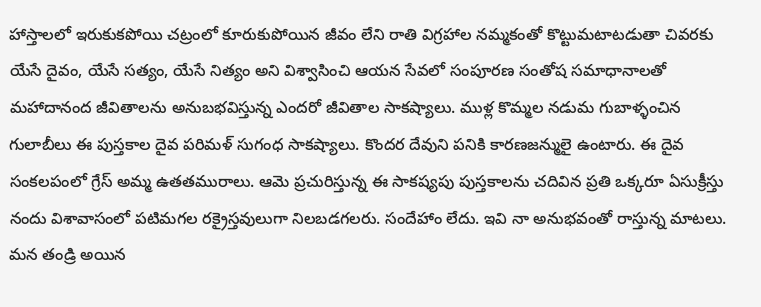హాస్తాలలో ఇరుకుకపోయి చట్రంలో కూరుకుపోయిన జీవం లేని రాతి విగ్రహాల నమ్మకంతో కొట్టుమటాటడుతా చివరకు యేసే దైవం, యేసే సత్యం, యేసే నిత్యం అని విశ్వాసించి ఆయన సేవలో సంపూరణ సంతోష సమాధానాలతో మహాదానంద జీవితాలను అనుబభవిస్తున్న ఎందరో జీవితాల సాకష్యాలు. ముళ్ల కొమ్మల నడుమ గుబాళ్ళంచిన గులాబీలు ఈ పుస్తకాల దైవ పరిమళ్ సుగంధ సాకష్యాలు. కొందర దేవుని పనికి కారణజన్ములై ఉంటారు. ఈ దైవ సంకలపంలో గ్రేస్ అమ్మ ఉతతమురాలు. ఆమె ప్రచురిస్తున్న ఈ సాకష్యపు పుస్తకాలను చదివిన ప్రతి ఒక్కరూ ఏసుక్రీస్తు నందు విశావాసంలో పటిమగల రక్రైస్తవులుగా నిలబడగలరు. సందేహాం లేదు. ఇవి నా అనుభవంతో రాస్తున్న మాటలు.
మన తండ్రి అయిన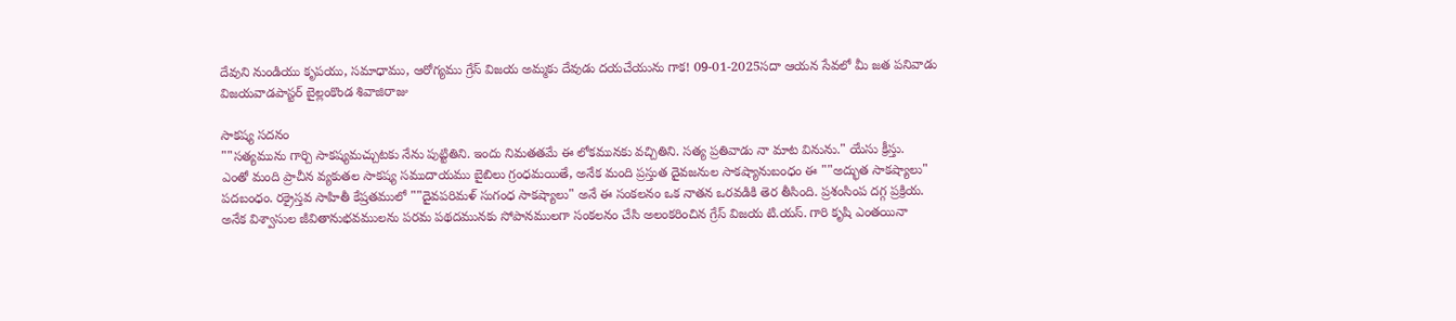దేవుని నుండియు కృపయు, సమాధాము, ఆరోగ్యము గ్రేస్ విజయ అమ్మకు దేవుడు దయచేయును గాక! 09-01-2025సదా ఆయన సేవలో మీ జత పనివాడు
విజయవాడపాస్టర్ బైల్లంకొండ శివాజిరాజు

సాకష్య సదనం
""సత్యమును గార్చి సాకష్యమచ్చుటకు నేను పుట్టితిని. ఇందు నిమతతమే ఈ లోకమునకు వచ్చితిని. సత్య ప్రతివాడు నా మాట వినును." యేసు క్రీస్తు.
ఎంతో మంది ప్రాచీన వ్యకుతల సాకష్య సముదాయము బైబిలు గ్రంధమయితే, అనేక మంది ప్రస్తుత దైవజనుల సాకష్యానుబంధం ఈ ""అద్భుత సాకష్యాలు" పదబంధం. రక్రైస్తవ సాహితీ కేష్రతములో ""దైవపరిమళ్ సుగంధ సాకష్యాలు" అనే ఈ సంకలనం ఒక నాతన ఒరవడికి తెర తీసింది. ప్రశంసింప దగ్గ ప్రక్రియ. అనేక విశ్వాసుల జీవితానుభవములను పరమ పథదమునకు సోపానములగా సంకలనం చేసి అలంకరించిన గ్రేస్ విజయ టి.యస్. గారి కృషి ఎంతయినా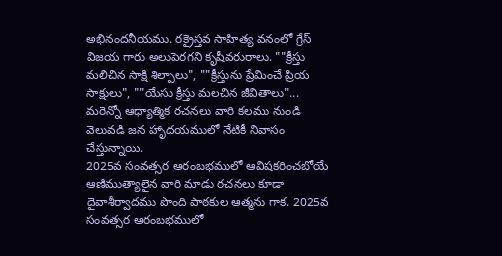అభినందనీయము. రక్రైస్తవ సాహిత్య వనంలో గ్రేస్ విజయ గారు అలుపెరగని కృషీవరురాలు. ""క్రీస్తు మలిచిన సాక్షి శిల్పాలు", ""క్రీస్తును ప్రేమించే ప్రియ సాక్షులు", ""యేసు క్రీస్తు మలచిన జీవితాలు"... మరెన్నో ఆధ్యాత్మిక రచనలు వారి కలము నుండి వెలువడి జన హాృదయములో నేటికీ నివాసం చేస్తున్నాయి.
2025వ సంవత్సర ఆరంబభములో ఆవిషకరించబోయే ఆణిముత్యాలైన వారి మాడు రచనలు కూడా దైవాశీర్వాదము పొంది పాఠకుల ఆత్మను గాక. 2025వ సంవత్సర ఆరంబభములో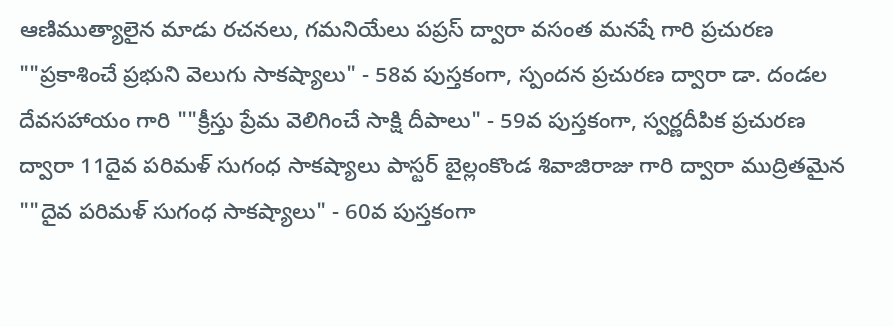ఆణిముత్యాలైన మాడు రచనలు, గమనియేలు పప్రస్ ద్వారా వసంత మనషే గారి ప్రచురణ ""ప్రకాశించే ప్రభుని వెలుగు సాకష్యాలు" - 58వ పుస్తకంగా, స్పందన ప్రచురణ ద్వారా డా. దండల దేవసహాయం గారి ""క్రీస్తు ప్రేమ వెలిగించే సాక్షి దీపాలు" - 59వ పుస్తకంగా, స్వర్ణదీపిక ప్రచురణ ద్వారా 11దైవ పరిమళ్ సుగంధ సాకష్యాలు పాస్టర్ బైల్లంకొండ శివాజిరాజు గారి ద్వారా ముద్రితమైన ""దైవ పరిమళ్ సుగంధ సాకష్యాలు" - 60వ పుస్తకంగా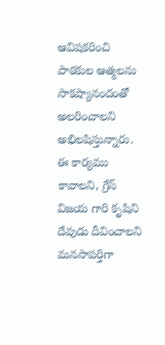ఆవిషకరించి పాఠకుల ఆత్మలను సాకష్యానందంతో అలరించాలని అభిలషిస్తున్నారు. ఈ కార్యము కావాలని, గ్రేస్ విజయ గారి కృషిని దేవుడు దీవించాలని మనసాపర్తిగా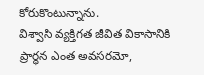కోరుకొంటున్నాను.
విశ్వాసి వ్యక్తిగత జీవిత వికాసానికి ప్రార్ధన ఎంత అవసరమో,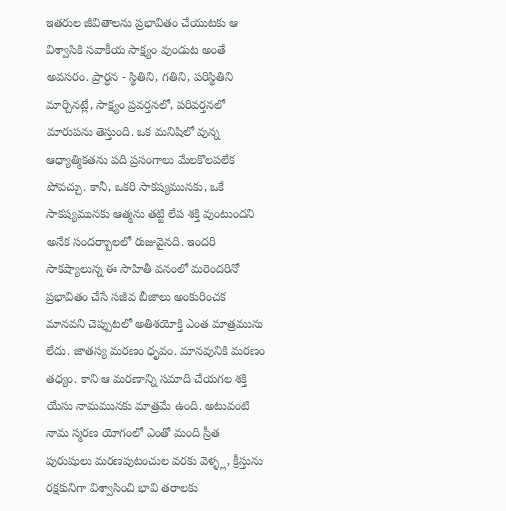ఇతరుల జీవితాలను ప్రభావితం చేయుటకు ఆ విశ్వాసికి సవాకీయ సాక్ష్యం వుండుట అంతే అవసరం. ప్రార్ధన - స్థితిని, గతిని, పరిస్థితిని మార్చినట్లే, సాక్ష్యం ప్రవర్తనలో, పరివర్తనలో మారుపను తెస్తుంది. ఒక మనిషిలో వున్న ఆధ్యాత్మికతను పది ప్రసంగాలు మేలకొలపలేక పోవచ్చు. కానీ, ఒకరి సాకష్యమునకు, ఒకే సాకష్యమునకు ఆత్మను తట్టి లేప శక్తి వుంటుందని అనేక సందర్బాులలో రుజువైనది. ఇందరి సాకష్యాలున్న ఈ సాహితీ వనంలో మరెందరినో ప్రభావితం చేసే సజీవ బీజాలు అంకురించక మానవని చెప్పుటలో అతిశయోక్తి ఎంత మాత్రమును లేదు. జాతస్య మరణం ధృవం. మానవునికి మరణం తధ్యం. కాని ఆ మరణాన్ని సమాది చేయగల శక్తి యేసు నామమునకు మాత్రమే ఉంది. అటువంటి నామ స్మరణ యోగంలో ఎంతో మంది స్రీత పురుషులు మరణపుటంచుల వరకు వెళ్ళ్ల, క్రీస్తును రక్షకునిగా విశ్వాసించి భావి తరాలకు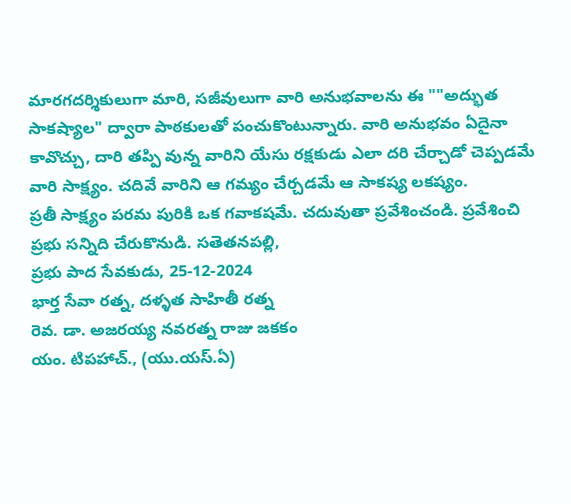మారగదర్శికులుగా మారి, సజీవులుగా వారి అనుభవాలను ఈ ""అద్భుత సాకష్యాల" ద్వారా పాఠకులతో పంచుకొంటున్నారు. వారి అనుభవం ఏదైనా కావొచ్చు, దారి తప్పి వున్న వారిని యేసు రక్షకుడు ఎలా దరి చేర్చాడో చెప్పడమే వారి సాక్ష్యం. చదివే వారిని ఆ గమ్యం చేర్చడమే ఆ సాకష్య లకష్యం.
ప్రతీ సాక్ష్యం పరమ పురికి ఒక గవాకషమే. చదువుతా ప్రవేశించండి. ప్రవేశించి ప్రభు సన్నిది చేరుకొనుడి. సతెతనపల్లి,
ప్రభు పాద సేవకుడు, 25-12-2024
భార్త సేవా రత్న, దళ్ళత సాహితీ రత్న
రెవ. డా. అజరయ్య నవరత్న రాజు జకకం
యం. టిపహాచ్., (యు.యస్.ఏ)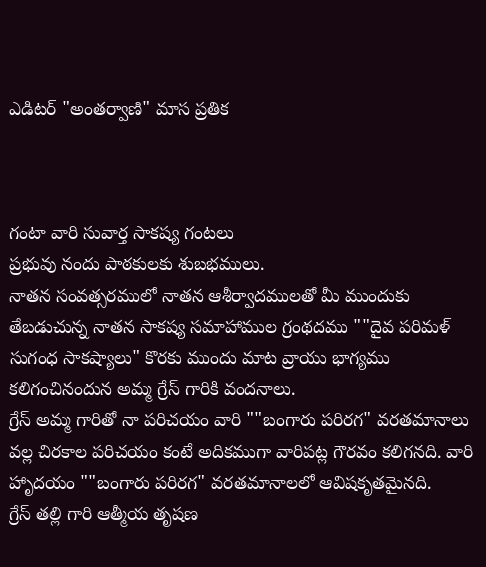ఎడిటర్ "అంతర్వాణి" మాస ప్రతిక



గంటా వారి సువార్త సాకష్య గంటలు
ప్రభువు నందు పాఠకులకు శుబభములు.
నాతన సంవత్సరములో నాతన ఆశీర్వాదములతో మీ ముందుకు
తేబడుచున్న నాతన సాకష్య సమాహాముల గ్రంథదము ""దైవ పరిమళ్ సుగంధ సాకష్యాలు" కొరకు ముందు మాట వ్రాయు భాగ్యము కలిగంచినందున అమ్మ గ్రేస్ గారికి వందనాలు.
గ్రేస్ అమ్మ గారితో నా పరిచయం వారి ""బంగారు పరిరగ" వరతమానాలు వల్ల చిరకాల పరిచయం కంటే అదికముగా వారిపట్ల గౌరవం కలిగనది. వారి హాృదయం ""బంగారు పరిరగ" వరతమానాలలో ఆవిషకృతమైనది.
గ్రేస్ తల్లి గారి ఆత్మీయ తృషణ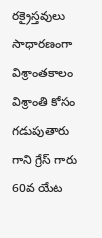రక్రైస్తవులు సాధారణంగా విశ్రాంతకాలం విశ్రాంతి కోసం గడుపుతారు గాని గ్రేస్ గారు 60వ యేట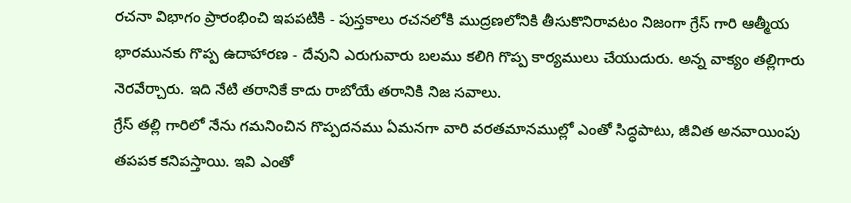రచనా విభాగం ప్రారంభించి ఇపపటికి - పుస్తకాలు రచనలోకి ముద్రణలోనికి తీసుకొనిరావటం నిజంగా గ్రేస్ గారి ఆత్మీయ భారమునకు గొప్ప ఉదాహారణ - దేవుని ఎరుగువారు బలము కలిగి గొప్ప కార్యములు చేయుదురు. అన్న వాక్యం తల్లిగారు నెరవేర్చారు. ఇది నేటి తరానికే కాదు రాబోయే తరానికి నిజ సవాలు.
గ్రేస్ తల్లి గారిలో నేను గమనించిన గొప్పదనము ఏమనగా వారి వరతమానముల్లో ఎంతో సిద్ధపాటు, జీవిత అనవాయింపు తపపక కనిపస్తాయి. ఇవి ఎంతో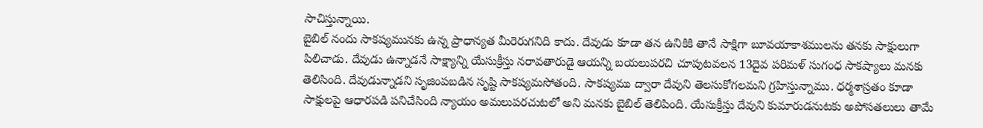సాచిస్తున్నాయి.
బైబిల్ నందు సాకష్యమునకు ఉన్న ప్రాధాన్యత మీరెరుగనిది కాదు. దేవుడు కూడా తన ఉనికికి తానే సాక్షిగా బూవయాకాశములను తనకు సాక్షులుగా పిలిచాడు. దేవుడు ఉన్నాడనే సాక్ష్యాన్ని యేసుక్రీస్తు నరావతారుడై ఆయన్ని బయలుపరచి చూపుటవలన 13దైవ పరిమళ్ సుగంధ సాకష్యాలు మనకు తెలిసింది. దేవుడున్నాడని సృజింపబడిన సృష్టి సాకష్యమసోతంది. సాకష్యము ద్వారా దేవుని తెలసుకోగలమని గ్రహిస్తున్నాము. ధర్మశాస్రతం కూడా సాక్షులపై ఆధారపడి పనిచేసింది న్యాయం అమలుపరచుటలో అని మనకు బైబిల్ తెలిపింది. యేసుక్రీస్తు దేవుని కుమారుడనుటకు అపోసతలులు తామే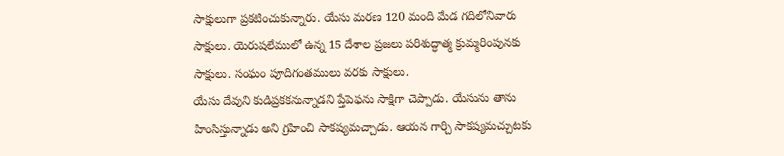సాక్షులుగా ప్రకటించుకున్నారు. యేసు మరణ 120 మంది మేడ గదిలోనివారు సాక్షులు. యెరుషలేములో ఉన్న 15 దేశాల ప్రజలు పరిశుద్ధాత్మ క్రుమ్మరింపునకు సాక్షులు. సంఘం పూదిగంతములు వరకు సాక్షులు.
యేసు దేవుని కుడిప్రకకనున్నాడని ప్తేపెఫను సాక్షిగా చెప్పాడు. యేసును తాను హింసిస్తున్నాడు అని గ్రహించి సాకష్యమచ్చాడు. ఆయన గార్చి సాకష్యమచ్చుటకు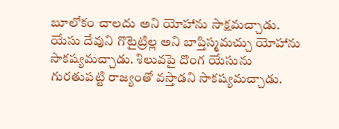బూలోకం చాలదు అని యోహాను సాక్షమచ్చాడు. యేసు దేవుని గొటైట్రిల్ల అని బాప్తిస్మమచ్చు యోహాను సాకష్యమచ్చాడు. శిలువపై దొంగ యేసును గురతుపట్టి రాజ్యంతో వస్తాడని సాకష్యమచ్చాడు.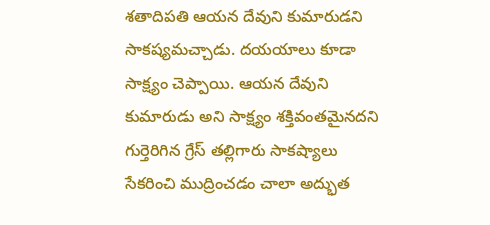శతాదిపతి ఆయన దేవుని కుమారుడని సాకష్యమచ్చాడు. దయయాలు కూడా సాక్ష్యం చెప్పాయి. ఆయన దేవుని కుమారుడు అని సాక్ష్యం శక్తివంతమైనదని గుర్తెరిగిన గ్రేస్ తల్లిగారు సాకష్యాలు సేకరించి ముద్రించడం చాలా అద్భుత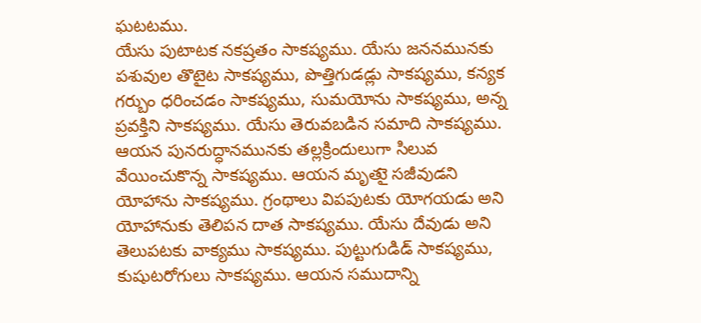ఘటటము.
యేసు పుటాటక నకష్రతం సాకష్యము. యేసు జననమునకు పశువుల తొటైట సాకష్యము, పొత్తిగుడడ్లు సాకష్యము, కన్యక గర్బుం ధరించడం సాకష్యము, సుమయోను సాకష్యము, అన్న ప్రవక్తిని సాకష్యము. యేసు తెరువబడిన సమాది సాకష్యము. ఆయన పునరుద్ధానమునకు తల్లక్రిందులుగా సిలువ వేయించుకొన్న సాకష్యము. ఆయన మృతుై సజీవుడని యోహాను సాకష్యము. గ్రంథాలు విపపుటకు యోగయడు అని యోహానుకు తెలిపన దాత సాకష్యము. యేసు దేవుడు అని తెలుపటకు వాక్యము సాకష్యము. పుట్టుగుడిడ్ సాకష్యము, కుషుటరోగులు సాకష్యము. ఆయన సముదాన్ని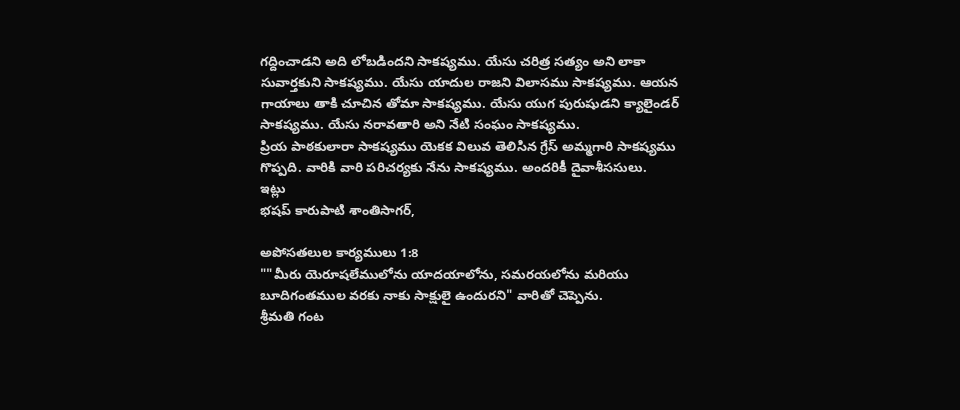గద్దించాడని అది లోబడిందని సాకష్యము. యేసు చరిత్ర సత్యం అని లాకా సువార్తకుని సాకష్యము. యేసు యాదుల రాజని విలాసము సాకష్యము. ఆయన గాయాలు తాకి చూచిన తోమా సాకష్యము. యేసు యుగ పురుషుడని క్యాలైండర్ సాకష్యము. యేసు నరావతారి అని నేటి సంఘం సాకష్యము.
ప్రియ పాఠకులారా సాకష్యము యెకక విలువ తెలిసిన గ్రేస్ అమ్మగారి సాకష్యము గొప్పది. వారికి వారి పరిచర్యకు నేను సాకష్యము. అందరికీ దైవాశీససులు.
ఇట్లు
భషప్ కారుపాటి శాంతిసాగర్,

అపోసతలుల కార్యములు 1:8
""మీరు యెరూషలేములోను యాదయాలోను, సమరయలోను మరియు బూదిగంతముల వరకు నాకు సాక్షులై ఉందురని" వారితో చెప్పెను.
శ్రీమతి గంట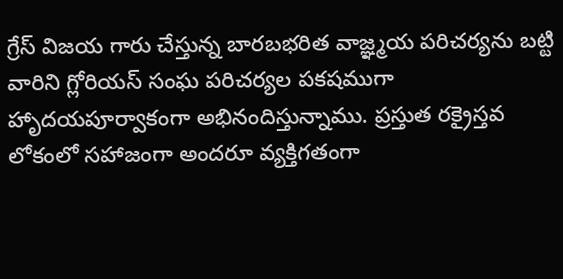గ్రేస్ విజయ గారు చేస్తున్న బారబభరిత వాజ్ఞ్మయ పరిచర్యను బట్టి వారిని గ్లోరియస్ సంఘ పరిచర్యల పకషముగా హాృదయపూర్వాకంగా అభినందిస్తున్నాము. ప్రస్తుత రక్రైస్తవ లోకంలో సహాజంగా అందరూ వ్యక్తిగతంగా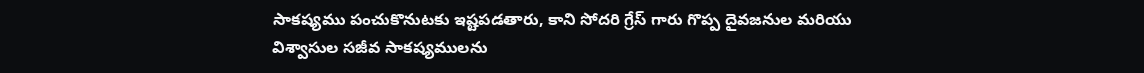సాకష్యము పంచుకొనుటకు ఇష్టపడతారు, కాని సోదరి గ్రేస్ గారు గొప్ప దైవజనుల మరియు విశ్వాసుల సజీవ సాకష్యములను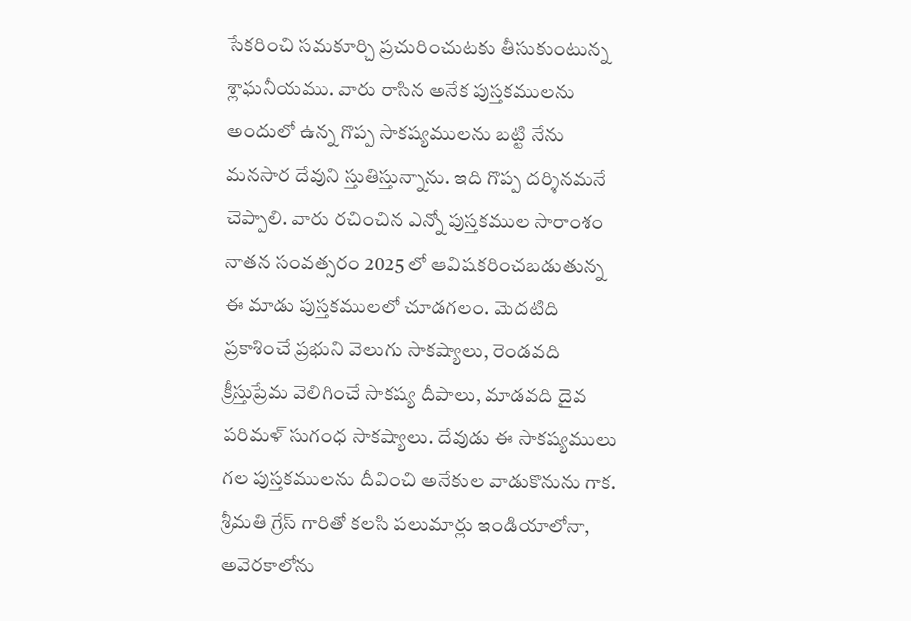సేకరించి సమకూర్చి ప్రచురించుటకు తీసుకుంటున్న శ్లాఘనీయము. వారు రాసిన అనేక పుస్తకములను అందులో ఉన్న గొప్ప సాకష్యములను బట్టి నేను మనసార దేవుని స్తుతిస్తున్నాను. ఇది గొప్ప దర్శినమనే చెప్పాలి. వారు రచించిన ఎన్నో పుస్తకముల సారాంశం నాతన సంవత్సరం 2025 లో ఆవిషకరించబడుతున్న ఈ మాడు పుస్తకములలో చూడగలం. వెుదటిది ప్రకాశించే ప్రభుని వెలుగు సాకష్యాలు, రెండవది క్రీస్తుప్రేమ వెలిగించే సాకష్య దీపాలు, మాడవది దైవ పరిమళ్ సుగంధ సాకష్యాలు. దేవుడు ఈ సాకష్యములు గల పుస్తకములను దీవించి అనేకుల వాడుకొనును గాక.
శ్రీమతి గ్రేస్ గారితో కలసి పలుమార్లు ఇండియాలోనా, అవెరకాలోను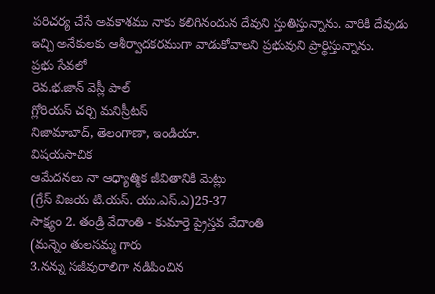పరిచర్య చేసే అవకాశము నాకు కలిగినందున దేవుని స్తుతిస్తున్నాను. వారికి దేవుడు ఇచ్చి అనేకులకు ఆశీర్వాదకరముగా వాడుకోవాలని ప్రభువుని ప్రార్థిస్తున్నాను.
ప్రభు సేవలో
రెవ.భ.జాన్ వెస్లీ పాల్
గ్లోరియస్ చర్చి మనిస్రీటస్
నిజామాబాద్, తెలంగాణా, ఇండియా.
విషయసాచిక
ఆమేదనలు నా ఆధ్యాత్మిక జీవితానికి వెుట్లు
(గ్రేస్ విజయ టి.యస్. యు.ఎస్.ఎ)25-37
సాక్ష్యం 2. తండ్రి వేదాంతి - కుమార్తె ప్రైస్తవ వేదాంతి
(మన్నెం తులసమ్మ గారు
3.నన్ను సజీవురాలిగా నడిపించిన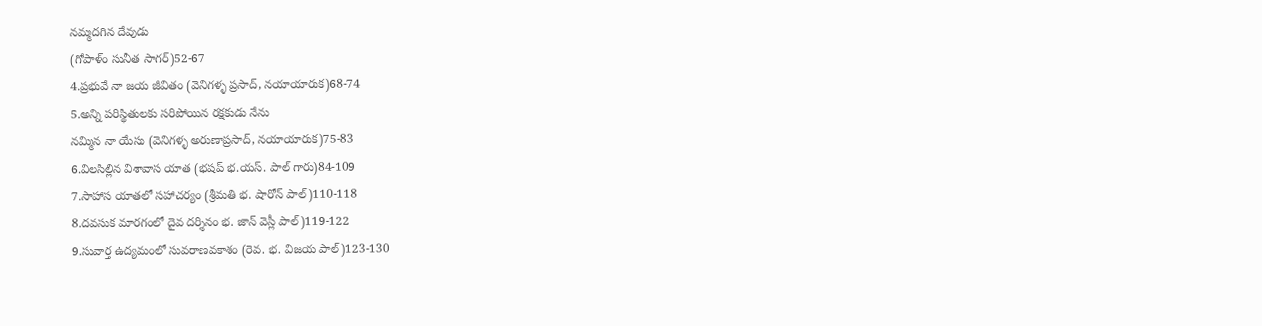నమ్మదగిన దేవుడు
(గోపాళ్ం సునీత సాగర్)52-67
4.ప్రభువే నా జయ జీవితం (వెనిగళ్ళ ప్రసాద్, నయాయారుక)68-74
5.అన్ని పరిస్థితులకు సరిపోయిన రక్షకుడు నేను
నమ్మిన నా యేసు (వెనిగళ్ళ అరుణాప్రసాద్, నయాయారుక)75-83
6.విలసిల్లిన విశావాస యాత (భషప్ భ.యస్. పాల్ గారు)84-109
7.సాహాస యాతలో సహాచర్యం (శ్రీమతి భ. షారోన్ పాల్)110-118
8.దవసుక మారగంలో దైవ దర్శినం భ. జాన్ వెస్లీ పాల్)119-122
9.సువార్త ఉద్యమంలో సువరాణవకాశం (రెవ. భ. విజయ పాల్)123-130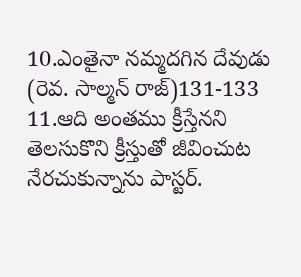10.ఎంతైనా నమ్మదగిన దేవుడు (రెవ. సాల్మన్ రాజ్)131-133
11.ఆది అంతము క్రీస్తేనని తెలసుకొని క్రీస్తుతో జీవించుట
నేరచుకున్నాను పాస్టర్.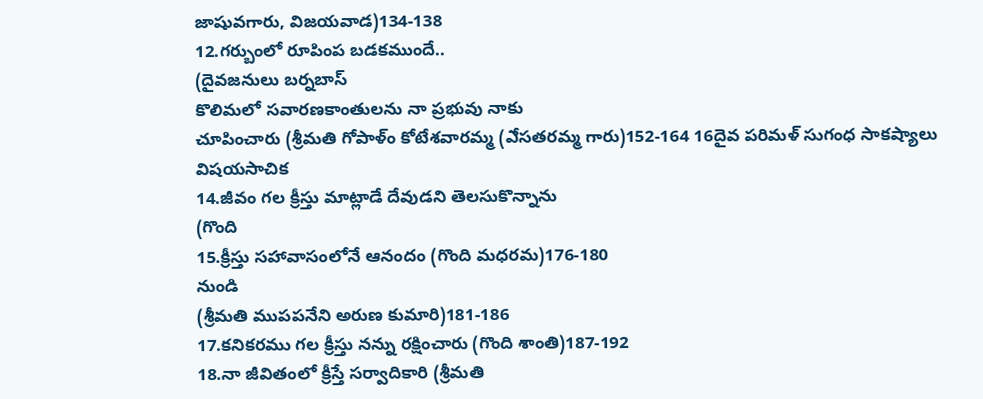జాషువగారు, విజయవాడ)134-138
12.గర్బుంలో రూపింప బడకముందే..
(దైవజనులు బర్నబాస్
కొలిమలో సవారణకాంతులను నా ప్రభువు నాకు
చూపించారు (శ్రీమతి గోపాళ్ం కోటేశవారమ్మ (ఎేసతరమ్మ గారు)152-164 16దైవ పరిమళ్ సుగంధ సాకష్యాలు
విషయసాచిక
14.జీవం గల క్రీస్తు మాట్లాడే దేవుడని తెలసుకొన్నాను
(గొంది
15.క్రీస్తు సహావాసంలోనే ఆనందం (గొంది మధరమ)176-180
నుండి
(శ్రీమతి ముపపనేని అరుణ కుమారి)181-186
17.కనికరము గల క్రీస్తు నన్ను రక్షించారు (గొంది శాంతి)187-192
18.నా జీవితంలో క్రీస్తే సర్వాదికారి (శ్రీమతి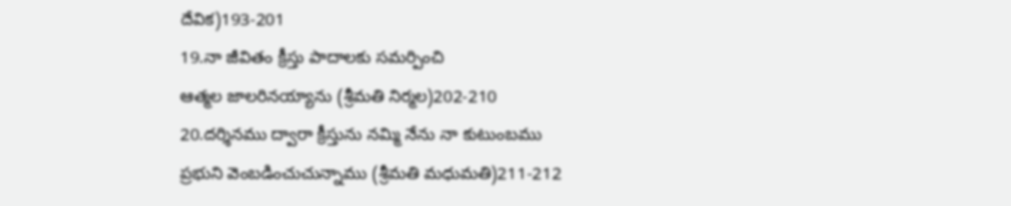దేవిక)193-201
19.నా జీవితం క్రీస్తు పాదాలకు సమర్పించి
ఆత్మల జాలరినయ్యాను (శ్రీమతి నిర్మల)202-210
20.దర్శినము ద్వారా క్రీస్తును నమ్మి నేను నా కుటుంబము
ప్రభుని వెంబడించుచున్నాము (శ్రీమతి మధుమతి)211-212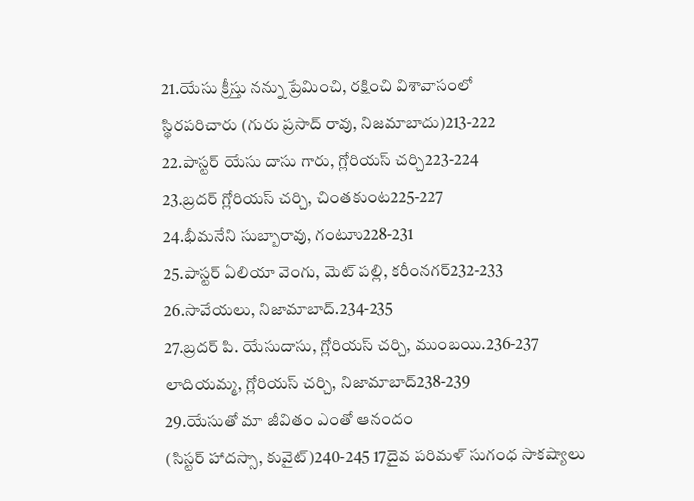21.యేసు క్రీస్తు నన్ను ప్రేమించి, రక్షించి విశావాసంలో
స్థిరపరిచారు (గురు ప్రసాద్ రావు, నిజమాబాదు)213-222
22.పాస్టర్ యేసు దాసు గారు, గ్లోరియస్ చర్చి223-224
23.బ్రదర్ గ్లోరియస్ చర్చి, చింతకుంట225-227
24.భీమనేని సుబ్బారావు, గంటూు228-231
25.పాస్టర్ ఏలియా వెంగు, వెుట్ పల్లి, కరీంనగర్232-233
26.సావేయలు, నిజామాబాద్.234-235
27.బ్రదర్ పి. యేసుదాసు, గ్లోరియస్ చర్చి, ముంబయి.236-237
లాదియమ్మ, గ్లోరియస్ చర్చి, నిజామాబాద్238-239
29.యేసుతో మా జీవితం ఎంతో ఆనందం
(సిస్టర్ హాదస్సా, కువైట్)240-245 17దైవ పరిమళ్ సుగంధ సాకష్యాలు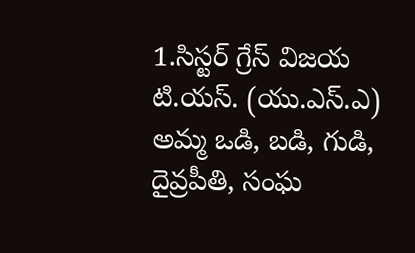1.సిస్టర్ గ్రేస్ విజయ టి.యస్. (యు.ఎస్.ఎ)
అమ్మ ఒడి, బడి, గుడి, దైవ్రపీతి, సంఘ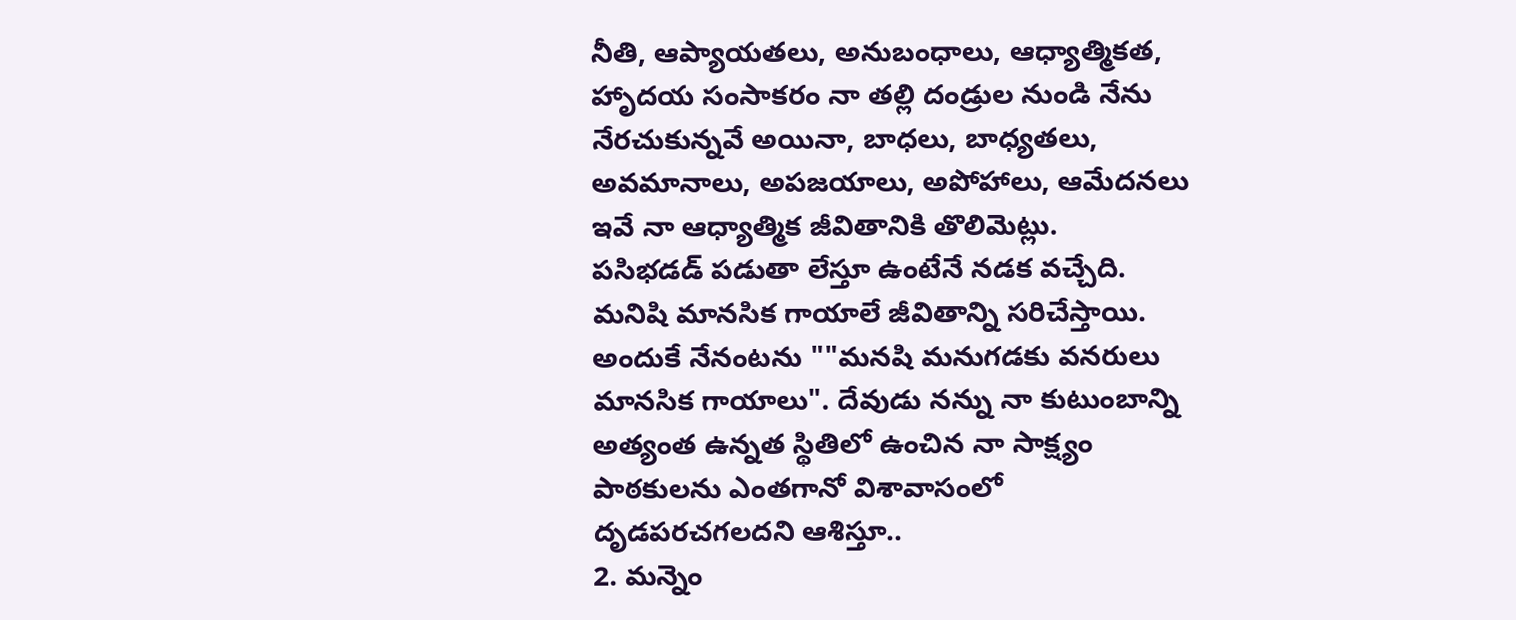నీతి, ఆప్యాయతలు, అనుబంధాలు, ఆధ్యాత్మికత, హాృదయ సంసాకరం నా తల్లి దండ్రుల నుండి నేను నేరచుకున్నవే అయినా, బాధలు, బాధ్యతలు, అవమానాలు, అపజయాలు, అపోహాలు, ఆమేదనలు ఇవే నా ఆధ్యాత్మిక జీవితానికి తొలివెుట్లు.
పసిభడడ్ పడుతా లేస్తూ ఉంటేనే నడక వచ్చేది. మనిషి మానసిక గాయాలే జీవితాన్ని సరిచేస్తాయి. అందుకే నేనంటను ""మనషి మనుగడకు వనరులు మానసిక గాయాలు". దేవుడు నన్ను నా కుటుంబాన్ని అత్యంత ఉన్నత స్థితిలో ఉంచిన నా సాక్ష్యం పాఠకులను ఎంతగానో విశావాసంలో దృడపరచగలదని ఆశిస్తూ..
2. మన్నెం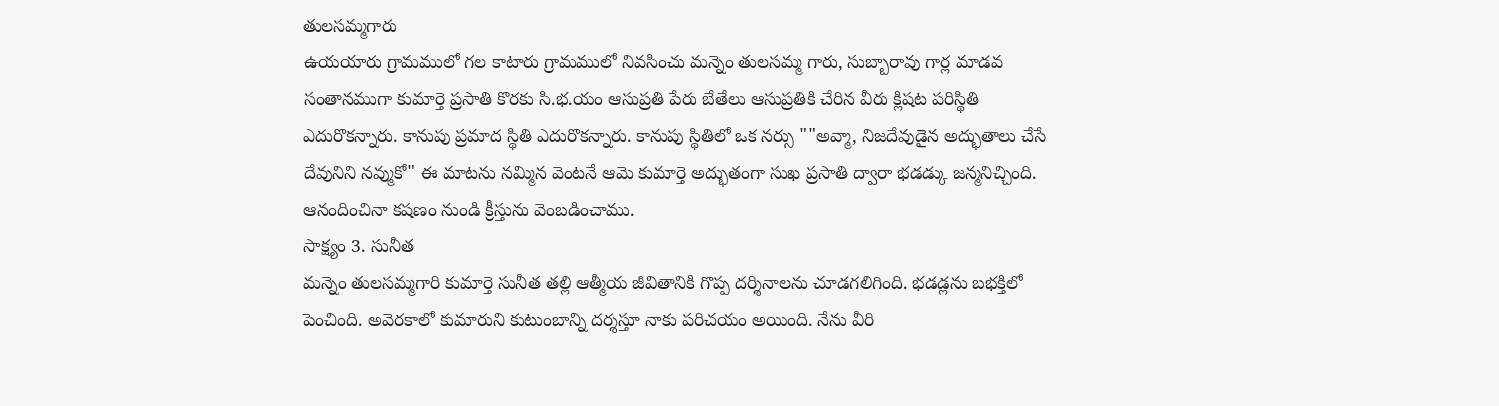తులసమ్మగారు
ఉయయారు గ్రామములో గల కాటారు గ్రామములో నివసించు మన్నెం తులసమ్మ గారు, సుబ్బారావు గార్ల మాడవ సంతానముగా కుమార్తె ప్రసాతి కొరకు సి.భ.యం ఆసుప్రతి పేరు బేతేలు ఆసుప్రతికి చేరిన వీరు క్లిషట పరిస్థితి ఎదురొకన్నారు. కానుపు ప్రమాద స్థితి ఎదురొకన్నారు. కానుపు స్థితిలో ఒక నర్సు ""అవ్మా, నిజదేవుడైన అద్భుతాలు చేసే దేవునిని నవ్ముకో" ఈ మాటను నమ్మిన వెంటనే ఆమె కుమార్తె అద్భుతంగా సుఖ ప్రసాతి ద్వారా భడడ్కు జన్మనిచ్చింది. ఆనందించినా కషణం నుండి క్రీస్తును వెంబడించాము.
సాక్ష్యం 3. సునీత
మన్నెం తులసమ్మగారి కుమార్తె సునీత తల్లి ఆత్మీయ జీవితానికి గొప్ప దర్శినాలను చూడగలిగింది. భడడ్లను బభక్తిలో పెంచింది. అవెరకాలో కుమారుని కుటుంబాన్ని దర్శస్తూ నాకు పరిచయం అయింది. నేను వీరి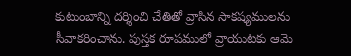కుటుంబాన్ని దర్శించి చేతితో వ్రాసిన సాకష్యములను సీవాకరించాను. పుస్తక రూపములో వ్రాయుటకు ఆమె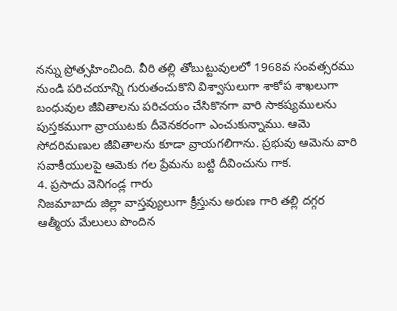నన్ను ప్రోత్సహించింది. వీరి తల్లి తోబుట్టువులలో 1968వ సంవత్సరము నుండి పరిచయాన్ని గురుతంచుకొని విశ్వాసులుగా శాకోప శాఖలుగా బంధువుల జీవితాలను పరిచయం చేసికొనగా వారి సాకష్యములను పుస్తకముగా వ్రాయుటకు దీవెనకరంగా ఎంచుకున్నాము. ఆమె సోదరిమణుల జీవితాలను కూడా వ్రాయగలిగాను. ప్రభువు ఆమెను వారి సవాకీయులపై ఆమెకు గల ప్రేమను బట్టి దీవించును గాక.
4. ప్రసాదు వెనిగండ్ల గారు
నిజమాబాదు జిల్లా వాస్తవ్యులుగా క్రీస్తును అరుణ గారి తల్లి దగ్గర ఆత్మీయ మేలులు పొందిన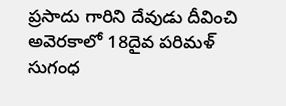ప్రసాదు గారిని దేవుడు దీవించి అవెరకాలో 18దైవ పరిమళ్ సుగంధ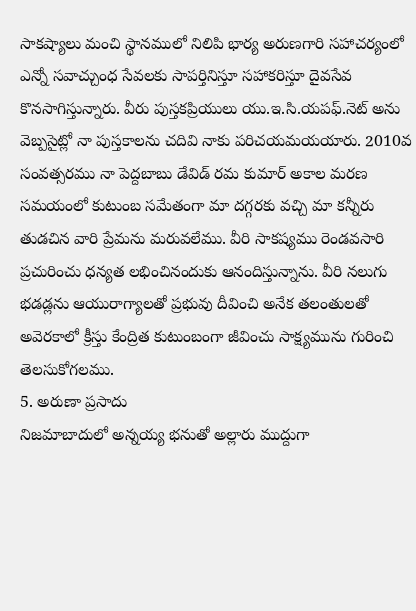సాకష్యాలు మంచి స్థానములో నిలిపి భార్య అరుణగారి సహాచర్యంలో ఎన్నో సవాచ్చుంధ సేవలకు సాపర్తినిస్తూ సహాకరిస్తూ దైవసేవ కొనసాగిస్తున్నారు. వీరు పుస్తకప్రియులు యు.ఇ.సి.యపఫ్.నెట్ అను వెబ్పసైట్లో నా పుస్తకాలను చదివి నాకు పరిచయమయయారు. 2010వ సంవత్సరము నా పెద్దబాబు డేవిడ్ రమ కుమార్ అకాల మరణ సమయంలో కుటుంబ సమేతంగా మా దగ్గరకు వచ్చి మా కన్నీరు తుడచిన వారి ప్రేమను మరువలేము. వీరి సాకష్యము రెండవసారి ప్రచురించు ధన్యత లభించినందుకు ఆనందిస్తున్నాను. వీరి నలుగు భడడ్లను ఆయురాగ్యాలతో ప్రభువు దీవించి అనేక తలంతులతో అవెరకాలో క్రీస్తు కేంద్రిత కుటుంబంగా జీవించు సాక్ష్యమును గురించి తెలసుకోగలము.
5. అరుణా ప్రసాదు
నిజమాబాదులో అన్నయ్య భనుతో అల్లారు ముద్దుగా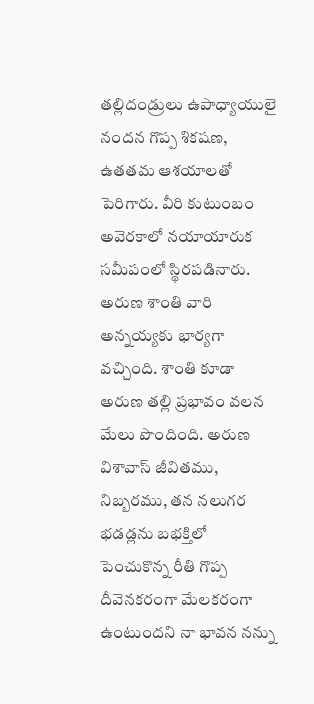తల్లిదండ్రులు ఉపాధ్యాయులై నందన గొప్ప శికషణ, ఉతతమ ఆశయాలతో పెరిగారు. వీరి కుటుంబం అవెరకాలో నయాయారుక సమీపంలో స్థిరపడినారు. అరుణ శాంతి వారి అన్నయ్యకు భార్యగా వచ్చింది. శాంతి కూడా అరుణ తల్లి ప్రభావం వలన మేలు పొందింది. అరుణ విశావాస్ జీవితము, నిబ్బరము, తన నలుగర భడడ్లను బభక్తిలో పెంచుకొన్న రీతి గొప్ప దీవెనకరంగా మేలకరంగా ఉంటుందని నా భావన నన్ను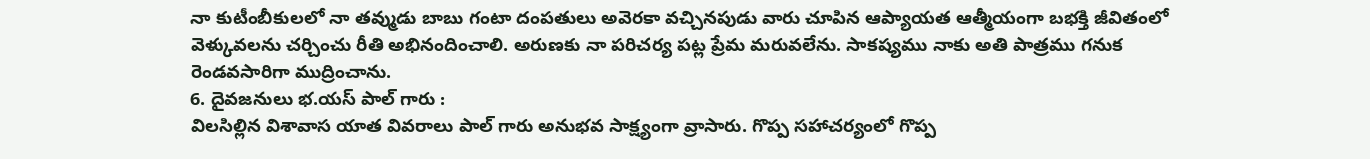నా కుటీంబీకులలో నా తవ్ముడు బాబు గంటా దంపతులు అవెరకా వచ్చినపుడు వారు చూపిన ఆప్యాయత ఆత్మీయంగా బభక్తి జీవితంలో వెళ్కువలను చర్చించు రీతి అభినందించాలి. అరుణకు నా పరిచర్య పట్ల ప్రేమ మరువలేను. సాకష్యము నాకు అతి పాత్రము గనుక రెండవసారిగా ముద్రించాను.
6. దైవజనులు భ.యస్ పాల్ గారు :
విలసిల్లిన విశావాస యాత వివరాలు పాల్ గారు అనుభవ సాక్ష్యంగా వ్రాసారు. గొప్ప సహాచర్యంలో గొప్ప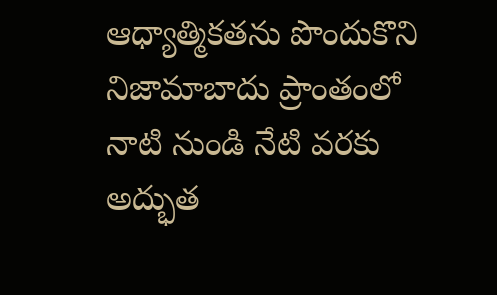ఆధ్యాత్మికతను పొందుకొని నిజామాబాదు ప్రాంతంలో నాటి నుండి నేటి వరకు అద్భుత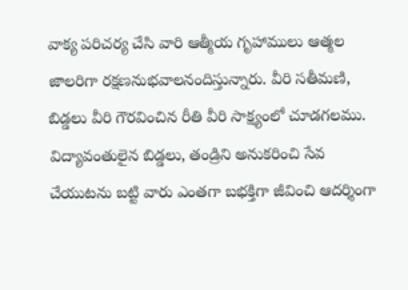వాక్య పరిచర్య చేసి వారి ఆత్మీయ గృహాములు ఆత్మల జాలరిగా రక్షణనుభవాలనందిస్తున్నారు. వీరి సతీమణి, బిడ్డలు వీరి గౌరవించిన రీతి వీరి సాక్ష్యంలో చూడగలము. విద్యావంతులైన బిడ్డలు, తండ్రిని అనుకరించి సేవ చేయుటను బట్టి వారు ఎంతగా బభక్తిగా జీవించి ఆదర్శింగా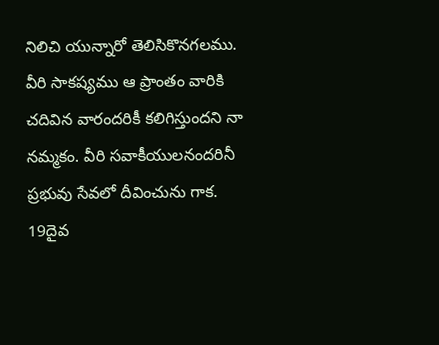నిలిచి యున్నారో తెలిసికొనగలము. వీరి సాకష్యము ఆ ప్రాంతం వారికి చదివిన వారందరికీ కలిగిస్తుందని నా నమ్మకం. వీరి సవాకీయులనందరినీ ప్రభువు సేవలో దీవించును గాక. 19దైవ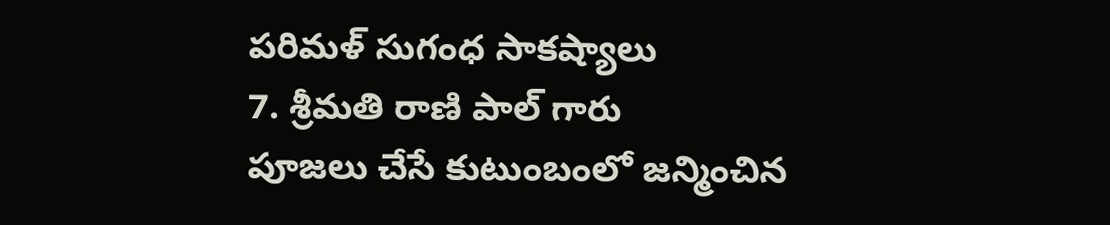పరిమళ్ సుగంధ సాకష్యాలు
7. శ్రీమతి రాణి పాల్ గారు
పూజలు చేసే కుటుంబంలో జన్మించిన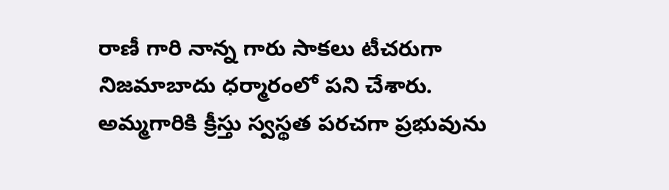రాణీ గారి నాన్న గారు సాకలు టీచరుగా నిజమాబాదు ధర్మారంలో పని చేశారు. అమ్మగారికి క్రీస్తు స్వస్థత పరచగా ప్రభువును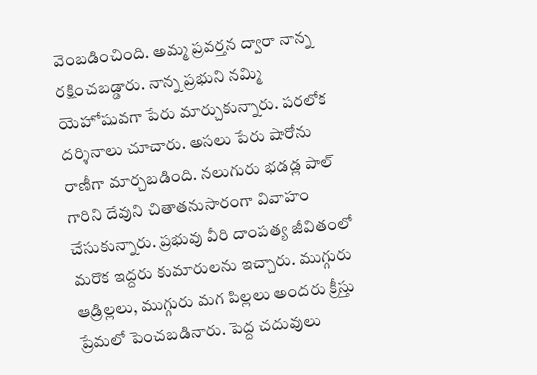వెంబడించింది. అమ్మ ప్రవర్తన ద్వారా నాన్న రక్షించబడ్డారు. నాన్న ప్రభుని నమ్మి యెహోషువగా పేరు మార్చుకున్నారు. పరలోక దర్శినాలు చూచారు. అసలు పేరు షారోను రాణీగా మార్చబడింది. నలుగురు భడడ్ల పాల్ గారిని దేవుని చితాతనుసారంగా వివాహం చేసుకున్నారు. ప్రభువు వీరి దాంపత్య జీవితంలో మరొక ఇద్దరు కుమారులను ఇచ్చారు. ముగ్గురు ఆడ్రిల్లలు, ముగ్గురు మగ పిల్లలు అందరు క్రీస్తు ప్రేమలో పెంచబడినారు. పెద్ద చదువులు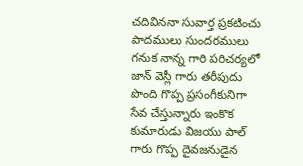చదివిననా సువార్త ప్రకటించు పాదములు సుందరములు గనుక నాన్న గారి పరిచర్యలో జాన్ వెస్లీ గారు తరీపుదు పొంది గొప్ప ప్రసంగీకునిగా సేవ చేస్తున్నారు ఇంకొక కుమారుడు విజయు పాల్ గారు గొప్ప దైవజనుడైన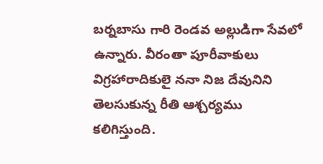బర్నబాసు గారి రెండవ అల్లుడిగా సేవలో ఉన్నారు. వీరంతా పూరీవాకులు విగ్రహారాదికులై ననా నిజ దేవునిని తెలసుకున్న రీతి ఆశ్చర్యము కలిగిస్తుంది.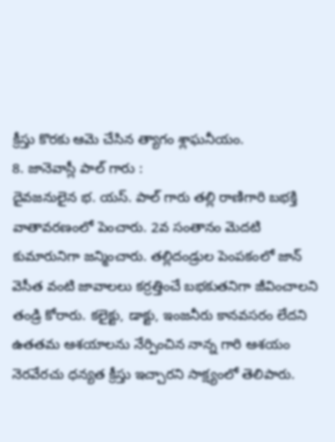క్రీస్తు కొరకు ఆమె చేసిన త్యాగం శ్లాఘనీయం.
8. జానెవాస్లీ పాల్ గారు :
దైవజనులైన భ. యస్. పాల్ గారు తల్లి రాణిగారి బభక్తి వాతావరణంలో పెంచారు. 2వ సంతానం వెుదటి కుమారునిగా జన్మించారు. తల్లిదండ్రుల పెంపకంలో జాన్ వెసీత వంటి జావాలలు కర్రత్తించే బభకుతనిగా జీవించాలని తండ్రి కోరారు. కలైక్టు, డాక్టు, ఇంజనీరు కానవసరం లేదని ఉతతమ ఆశయాలను నేర్పించిన నాన్న గారి ఆశయం నెరవేరచు ధన్యత క్రీస్తు ఇచ్చారని సాక్ష్యంలో తెలిపారు.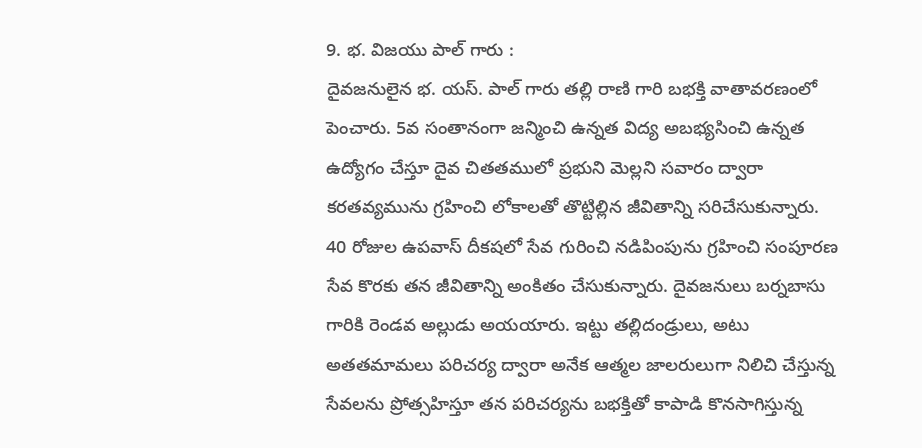9. భ. విజయు పాల్ గారు :
దైవజనులైన భ. యస్. పాల్ గారు తల్లి రాణి గారి బభక్తి వాతావరణంలో పెంచారు. 5వ సంతానంగా జన్మించి ఉన్నత విద్య అబభ్యసించి ఉన్నత ఉద్యోగం చేస్తూ దైవ చితతములో ప్రభుని వెుల్లని సవారం ద్వారా కరతవ్యమును గ్రహించి లోకాలతో తొట్టిల్లిన జీవితాన్ని సరిచేసుకున్నారు. 40 రోజుల ఉపవాస్ దీకషలో సేవ గురించి నడిపింపును గ్రహించి సంపూరణ సేవ కొరకు తన జీవితాన్ని అంకితం చేసుకున్నారు. దైవజనులు బర్నబాసు గారికి రెండవ అల్లుడు అయయారు. ఇట్టు తల్లిదండ్రులు, అటు అతతమామలు పరిచర్య ద్వారా అనేక ఆత్మల జాలరులుగా నిలిచి చేస్తున్న సేవలను ప్రోత్సహిస్తూ తన పరిచర్యను బభక్తితో కాపాడి కొనసాగిస్తున్న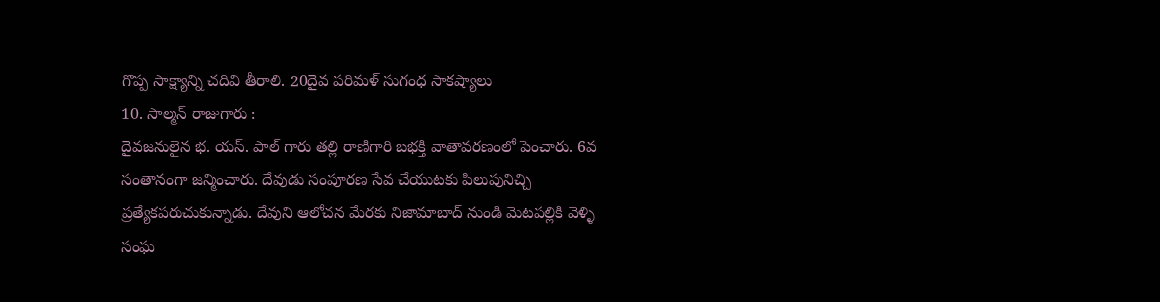గొప్ప సాక్ష్యాన్ని చదివి తీరాలి. 20దైవ పరిమళ్ సుగంధ సాకష్యాలు
10. సాల్మన్ రాజుగారు :
దైవజనులైన భ. యస్. పాల్ గారు తల్లి రాణిగారి బభక్తి వాతావరణంలో పెంచారు. 6వ సంతానంగా జన్మించారు. దేవుడు సంపూరణ సేవ చేయుటకు పిలుపునిచ్చి ప్రత్యేకపరుచుకున్నాడు. దేవుని ఆలోచన మేరకు నిజామాబాద్ నుండి వెుటపల్లికి వెళ్ళి సంఘ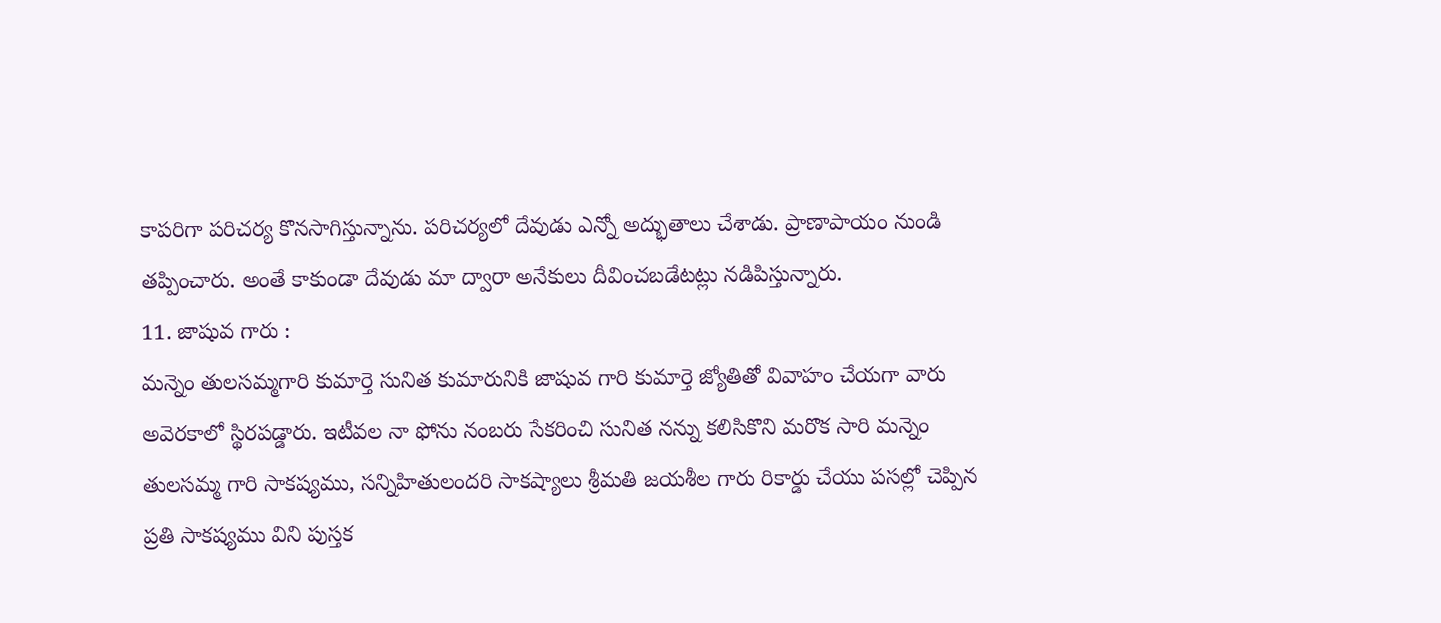కాపరిగా పరిచర్య కొనసాగిస్తున్నాను. పరిచర్యలో దేవుడు ఎన్నో అద్భుతాలు చేశాడు. ప్రాణాపాయం నుండి తప్పించారు. అంతే కాకుండా దేవుడు మా ద్వారా అనేకులు దీవించబడేటట్లు నడిపిస్తున్నారు.
11. జాషువ గారు :
మన్నెం తులసమ్మగారి కుమార్తె సునిత కుమారునికి జాషువ గారి కుమార్తె జ్యోతితో వివాహం చేయగా వారు అవెరకాలో స్థిరపడ్డారు. ఇటీవల నా ఫోను నంబరు సేకరించి సునిత నన్ను కలిసికొని మరొక సారి మన్నెం తులసమ్మ గారి సాకష్యము, సన్నిహితులందరి సాకష్యాలు శ్రీమతి జయశీల గారు రికార్డు చేయు పసల్లో చెప్పిన ప్రతి సాకష్యము విని పుస్తక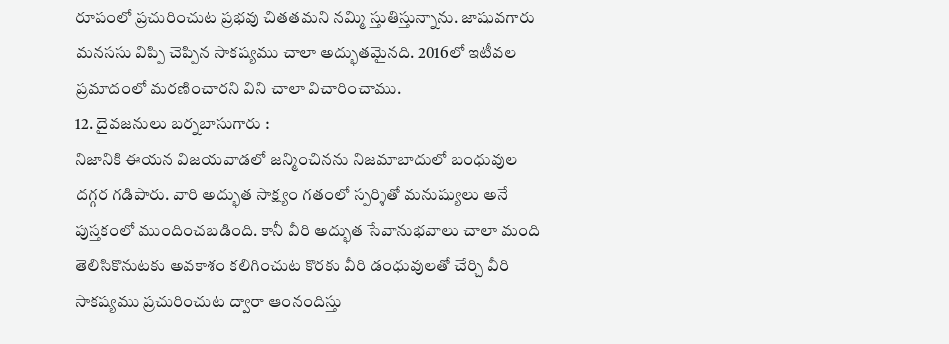రూపంలో ప్రచురించుట ప్రభవు చితతమని నమ్మి స్తుతిస్తున్నాను. జాషువగారు మనససు విప్పి చెప్పిన సాకష్యము చాలా అద్భుతమైనది. 2016లో ఇటీవల ప్రమాదంలో మరణించారని విని చాలా విచారించాము.
12. దైవజనులు బర్నబాసుగారు :
నిజానికి ఈయన విజయవాడలో జన్మించినను నిజమాబాదులో బంధువుల దగ్గర గడిపారు. వారి అద్భుత సాక్ష్యం గతంలో స్పర్శితో మనుష్యులు అనే పుస్తకంలో ముందించబడింది. కానీ వీరి అద్భుత సేవానుభవాలు చాలా మంది తెలిసికొనుటకు అవకాశం కలిగించుట కొరకు వీరి డంధువులతో చేర్చి వీరి సాకష్యము ప్రచురించుట ద్వారా ఆంనందిస్తు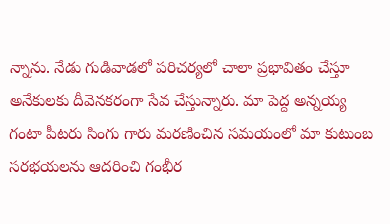న్నాను. నేడు గుడివాడలో పరిచర్యలో చాలా ప్రభావితం చేస్తూ అనేకులకు దీవెనకరంగా సేవ చేస్తున్నారు. మా పెద్ద అన్నయ్య గంటా పీటరు సింగు గారు మరణించిన సమయంలో మా కుటుంబ సరభయలను ఆదరించి గంభీర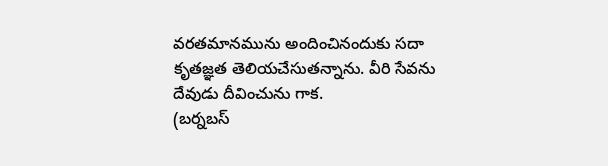వరతమానమును అందించినందుకు సదా కృతజ్ఞత తెలియచేసుతన్నాను. వీరి సేవను దేవుడు దీవించును గాక.
(బర్నబస్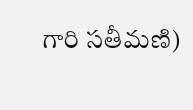గారి సతీమణి)